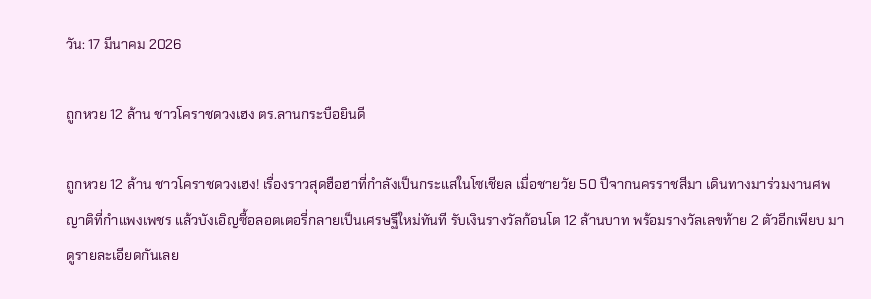วัน: 17 มีนาคม 2026

ถูกหวย 12 ล้าน ชาวโคราชดวงเฮง ตร.ลานกระบือยินดี

ถูกหวย 12 ล้าน ชาวโคราชดวงเฮง! เรื่องราวสุดฮือฮาที่กำลังเป็นกระแสในโซเชียล เมื่อชายวัย 50 ปีจากนครราชสีมา เดินทางมาร่วมงานศพญาติที่กำแพงเพชร แล้วบังเอิญซื้อลอตเตอรี่กลายเป็นเศรษฐีใหม่ทันที รับเงินรางวัลก้อนโต 12 ล้านบาท พร้อมรางวัลเลขท้าย 2 ตัวอีกเพียบ มาดูรายละเอียดกันเลย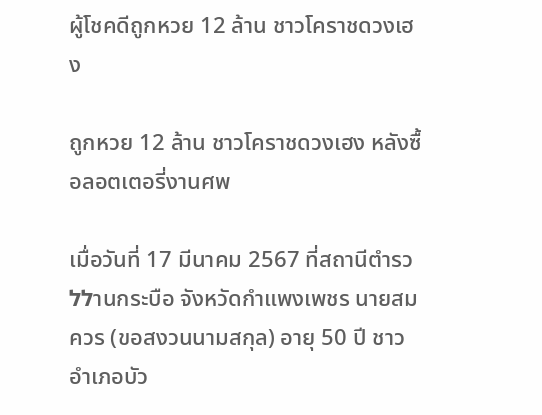ผู้โชคดีถูกหวย 12 ล้าน ชาวโคราชดวงเฮง

ถูกหวย 12 ล้าน ชาวโคราชดวงเฮง หลังซื้อลอตเตอรี่งานศพ

เมื่อวันที่ 17 มีนาคม 2567 ที่สถานีตำรวללานกระบือ จังหวัดกำแพงเพชร นายสมควร (ขอสงวนนามสกุล) อายุ 50 ปี ชาวอำเภอบัว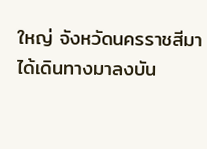ใหญ่ จังหวัดนครราชสีมา ได้เดินทางมาลงบัน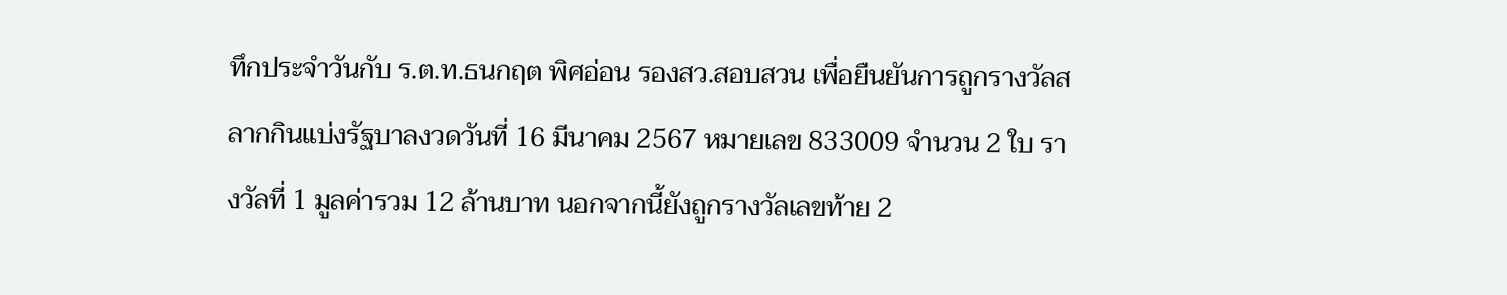ทึกประจำวันกับ ร.ต.ท.ธนกฤต พิศอ่อน รองสว.สอบสวน เพื่อยืนยันการถูกรางวัลสลากกินแบ่งรัฐบาลงวดวันที่ 16 มีนาคม 2567 หมายเลข 833009 จำนวน 2 ใบ รางวัลที่ 1 มูลค่ารวม 12 ล้านบาท นอกจากนี้ยังถูกรางวัลเลขท้าย 2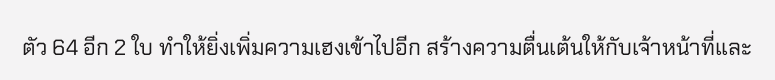ตัว 64 อีก 2 ใบ ทำให้ยิ่งเพิ่มความเฮงเข้าไปอีก สร้างความตื่นเต้นให้กับเจ้าหน้าที่และ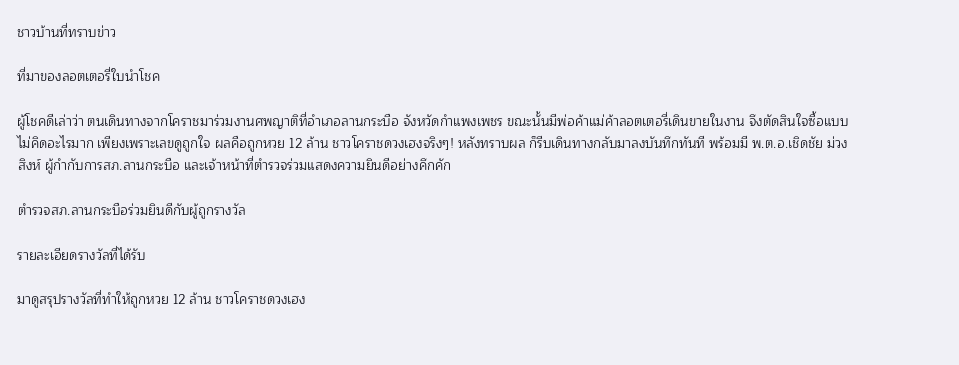ชาวบ้านที่ทราบข่าว

ที่มาของลอตเตอรี่ใบนำโชค

ผู้โชคดีเล่าว่า ตนเดินทางจากโคราชมาร่วมงานศพญาติที่อำเภอลานกระบือ จังหวัดกำแพงเพชร ขณะนั้นมีพ่อค้าแม่ค้าลอตเตอรี่เดินขายในงาน จึงตัดสินใจซื้อแบบไม่คิดอะไรมาก เพียงเพราะเลขดูถูกใจ ผลคือถูกหวย 12 ล้าน ชาวโคราชดวงเฮงจริงๆ! หลังทราบผล ก็รีบเดินทางกลับมาลงบันทึกทันที พร้อมมี พ.ต.อ.เชิดชัย ม่วงสิงห์ ผู้กำกับการสภ.ลานกระบือ และเจ้าหน้าที่ตำรวจร่วมแสดงความยินดีอย่างคึกคัก

ตำรวจสภ.ลานกระบือร่วมยินดีกับผู้ถูกรางวัล

รายละเอียดรางวัลที่ได้รับ

มาดูสรุปรางวัลที่ทำให้ถูกหวย 12 ล้าน ชาวโคราชดวงเฮง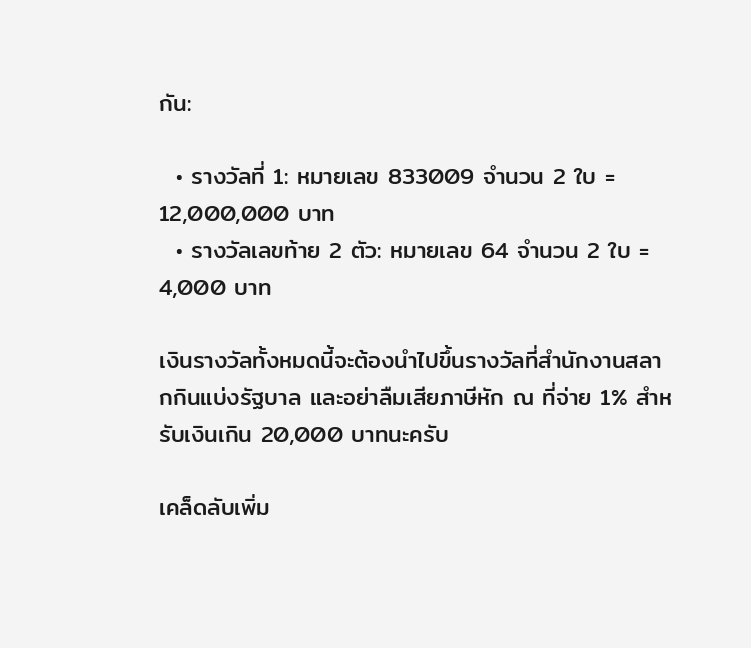กัน:

  • รางวัลที่ 1: หมายเลข 833009 จำนวน 2 ใบ = 12,000,000 บาท
  • รางวัลเลขท้าย 2 ตัว: หมายเลข 64 จำนวน 2 ใบ = 4,000 บาท

เงินรางวัลทั้งหมดนี้จะต้องนำไปขึ้นรางวัลที่สำนักงานสลากกินแบ่งรัฐบาล และอย่าลืมเสียภาษีหัก ณ ที่จ่าย 1% สำหรับเงินเกิน 20,000 บาทนะครับ

เคล็ดลับเพิ่ม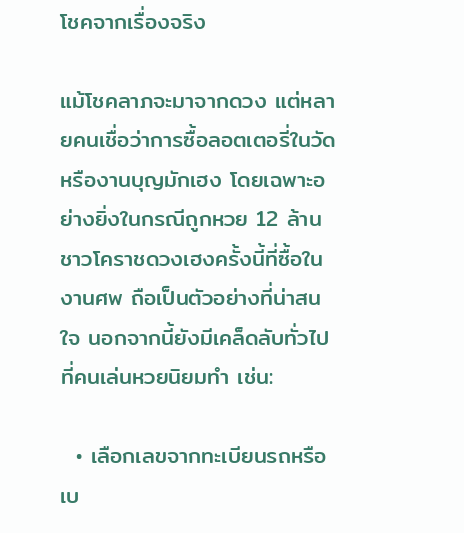โชคจากเรื่องจริง

แม้โชคลาภจะมาจากดวง แต่หลายคนเชื่อว่าการซื้อลอตเตอรี่ในวัดหรืองานบุญมักเฮง โดยเฉพาะอย่างยิ่งในกรณีถูกหวย 12 ล้าน ชาวโคราชดวงเฮงครั้งนี้ที่ซื้อในงานศพ ถือเป็นตัวอย่างที่น่าสนใจ นอกจากนี้ยังมีเคล็ดลับทั่วไปที่คนเล่นหวยนิยมทำ เช่น:

  • เลือกเลขจากทะเบียนรถหรือเบ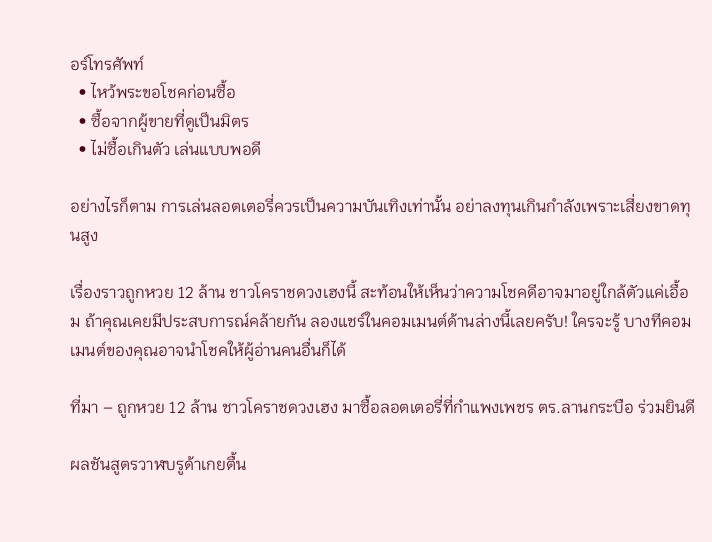อร์โทรศัพท์
  • ไหว้พระขอโชคก่อนซื้อ
  • ซื้อจากผู้ขายที่ดูเป็นมิตร
  • ไม่ซื้อเกินตัว เล่นแบบพอดี

อย่างไรก็ตาม การเล่นลอตเตอรี่ควรเป็นความบันเทิงเท่านั้น อย่าลงทุนเกินกำลังเพราะเสี่ยงขาดทุนสูง

เรื่องราวถูกหวย 12 ล้าน ชาวโคราชดวงเฮงนี้ สะท้อนให้เห็นว่าความโชคดีอาจมาอยู่ใกล้ตัวแค่เอื้อม ถ้าคุณเคยมีประสบการณ์คล้ายกัน ลองแชร์ในคอมเมนต์ด้านล่างนี้เลยครับ! ใครจะรู้ บางทีคอมเมนต์ของคุณอาจนำโชคให้ผู้อ่านคนอื่นก็ได้

ที่มา – ถูกหวย 12 ล้าน ชาวโคราชดวงเฮง มาซื้อลอตเตอรี่ที่กำแพงเพชร ตร.ลานกระบือ ร่วมยินดี

ผลชันสูตรวาฬบรูด้าเกยตื้น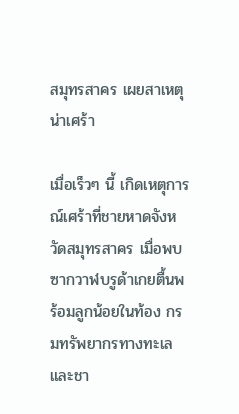สมุทรสาคร เผยสาเหตุน่าเศร้า

เมื่อเร็วๆ นี้ เกิดเหตุการณ์เศร้าที่ชายหาดจังหวัดสมุทรสาคร เมื่อพบซากวาฬบรูด้าเกยตื้นพร้อมลูกน้อยในท้อง กรมทรัพยากรทางทะเลและชา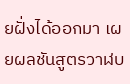ยฝั่งได้ออกมา เผยผลชันสูตรวาฬบ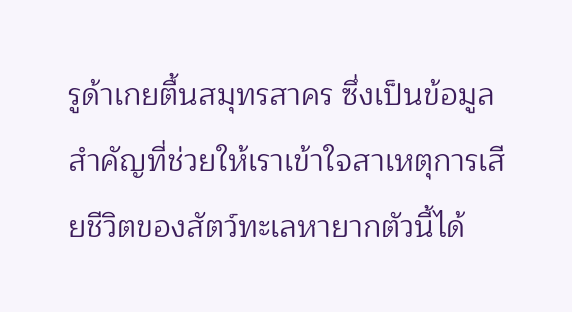รูด้าเกยตื้นสมุทรสาคร ซึ่งเป็นข้อมูลสำคัญที่ช่วยให้เราเข้าใจสาเหตุการเสียชีวิตของสัตว์ทะเลหายากตัวนี้ได้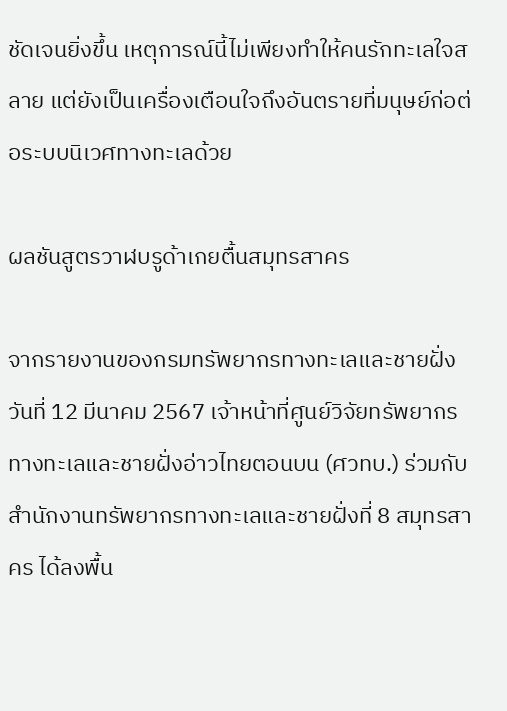ชัดเจนยิ่งขึ้น เหตุการณ์นี้ไม่เพียงทำให้คนรักทะเลใจสลาย แต่ยังเป็นเครื่องเตือนใจถึงอันตรายที่มนุษย์ก่อต่อระบบนิเวศทางทะเลด้วย

ผลชันสูตรวาฬบรูด้าเกยตื้นสมุทรสาคร

จากรายงานของกรมทรัพยากรทางทะเลและชายฝั่ง วันที่ 12 มีนาคม 2567 เจ้าหน้าที่ศูนย์วิจัยทรัพยากรทางทะเลและชายฝั่งอ่าวไทยตอนบน (ศวทบ.) ร่วมกับสำนักงานทรัพยากรทางทะเลและชายฝั่งที่ 8 สมุทรสาคร ได้ลงพื้น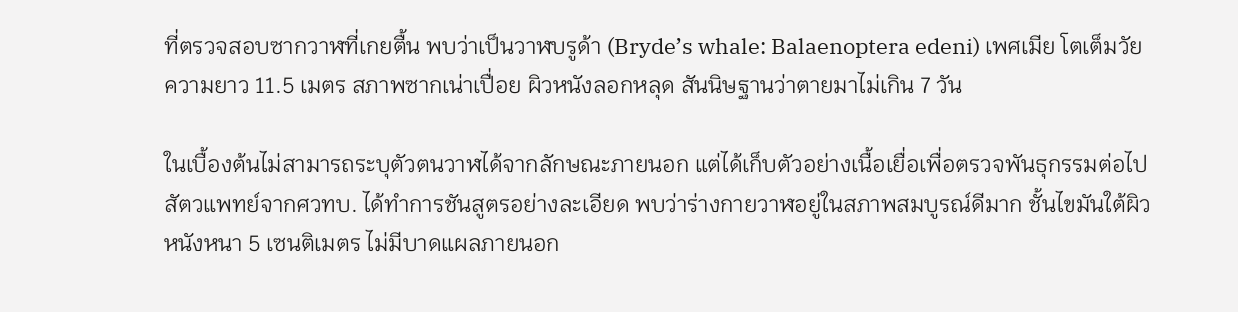ที่ตรวจสอบซากวาฬที่เกยตื้น พบว่าเป็นวาฬบรูด้า (Bryde’s whale: Balaenoptera edeni) เพศเมีย โตเต็มวัย ความยาว 11.5 เมตร สภาพซากเน่าเปื่อย ผิวหนังลอกหลุด สันนิษฐานว่าตายมาไม่เกิน 7 วัน

ในเบื้องต้นไม่สามารถระบุตัวตนวาฬได้จากลักษณะภายนอก แต่ได้เก็บตัวอย่างเนื้อเยื่อเพื่อตรวจพันธุกรรมต่อไป สัตวแพทย์จากศวทบ. ได้ทำการชันสูตรอย่างละเอียด พบว่าร่างกายวาฬอยู่ในสภาพสมบูรณ์ดีมาก ชั้นไขมันใต้ผิวหนังหนา 5 เซนติเมตร ไม่มีบาดแผลภายนอก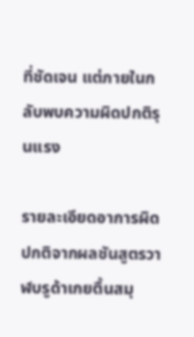ที่ชัดเจน แต่ภายในกลับพบความผิดปกติรุนแรง

รายละเอียดอาการผิดปกติจากผลชันสูตรวาฬบรูด้าเกยตื้นสมุ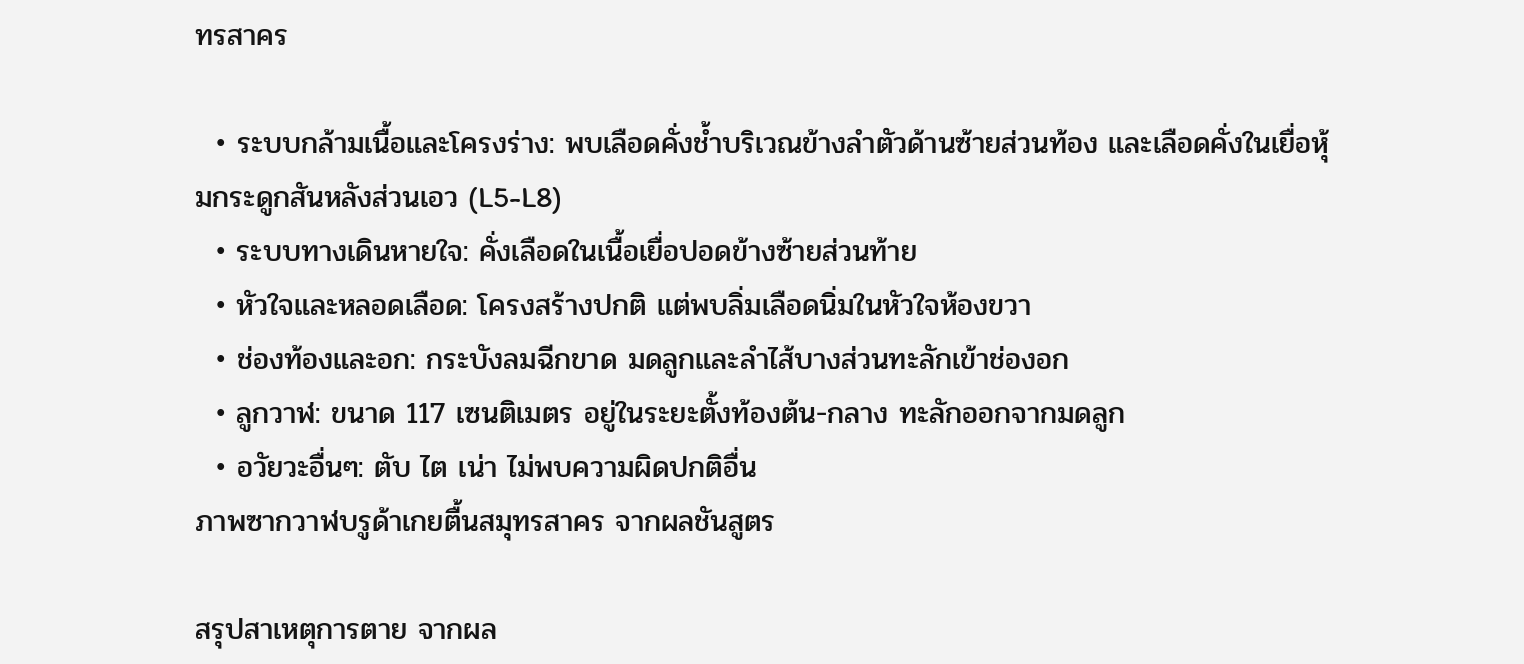ทรสาคร

  • ระบบกล้ามเนื้อและโครงร่าง: พบเลือดคั่งช้ำบริเวณข้างลำตัวด้านซ้ายส่วนท้อง และเลือดคั่งในเยื่อหุ้มกระดูกสันหลังส่วนเอว (L5-L8)
  • ระบบทางเดินหายใจ: คั่งเลือดในเนื้อเยื่อปอดข้างซ้ายส่วนท้าย
  • หัวใจและหลอดเลือด: โครงสร้างปกติ แต่พบลิ่มเลือดนิ่มในหัวใจห้องขวา
  • ช่องท้องและอก: กระบังลมฉีกขาด มดลูกและลำไส้บางส่วนทะลักเข้าช่องอก
  • ลูกวาฬ: ขนาด 117 เซนติเมตร อยู่ในระยะตั้งท้องต้น-กลาง ทะลักออกจากมดลูก
  • อวัยวะอื่นๆ: ตับ ไต เน่า ไม่พบความผิดปกติอื่น
ภาพซากวาฬบรูด้าเกยตื้นสมุทรสาคร จากผลชันสูตร

สรุปสาเหตุการตาย จากผล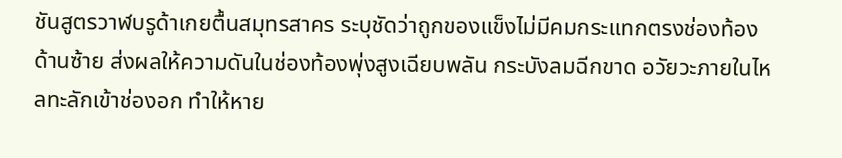ชันสูตรวาฬบรูด้าเกยตื้นสมุทรสาคร ระบุชัดว่าถูกของแข็งไม่มีคมกระแทกตรงช่องท้องด้านซ้าย ส่งผลให้ความดันในช่องท้องพุ่งสูงเฉียบพลัน กระบังลมฉีกขาด อวัยวะภายในไหลทะลักเข้าช่องอก ทำให้หาย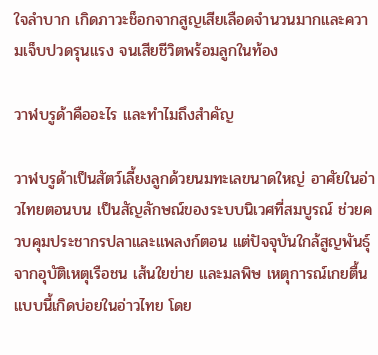ใจลำบาก เกิดภาวะช็อกจากสูญเสียเลือดจำนวนมากและความเจ็บปวดรุนแรง จนเสียชีวิตพร้อมลูกในท้อง

วาฬบรูด้าคืออะไร และทำไมถึงสำคัญ

วาฬบรูด้าเป็นสัตว์เลี้ยงลูกด้วยนมทะเลขนาดใหญ่ อาศัยในอ่าวไทยตอนบน เป็นสัญลักษณ์ของระบบนิเวศที่สมบูรณ์ ช่วยควบคุมประชากรปลาและแพลงก์ตอน แต่ปัจจุบันใกล้สูญพันธุ์จากอุบัติเหตุเรือชน เส้นใยข่าย และมลพิษ เหตุการณ์เกยตื้นแบบนี้เกิดบ่อยในอ่าวไทย โดย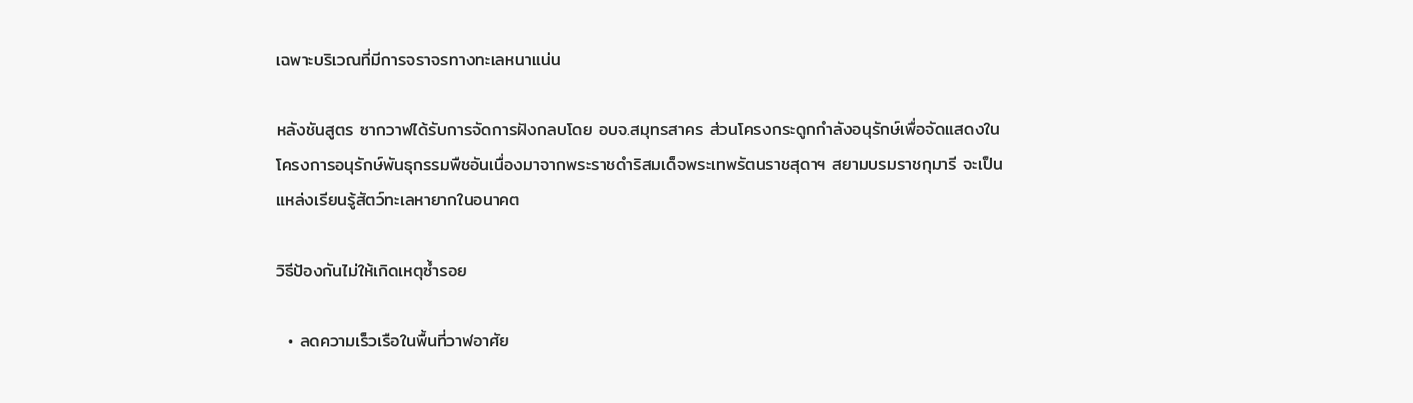เฉพาะบริเวณที่มีการจราจรทางทะเลหนาแน่น

หลังชันสูตร ซากวาฬได้รับการจัดการฝังกลบโดย อบจ.สมุทรสาคร ส่วนโครงกระดูกกำลังอนุรักษ์เพื่อจัดแสดงในโครงการอนุรักษ์พันธุกรรมพืชอันเนื่องมาจากพระราชดำริสมเด็จพระเทพรัตนราชสุดาฯ สยามบรมราชกุมารี จะเป็นแหล่งเรียนรู้สัตว์ทะเลหายากในอนาคต

วิธีป้องกันไม่ให้เกิดเหตุซ้ำรอย

  • ลดความเร็วเรือในพื้นที่วาฬอาศัย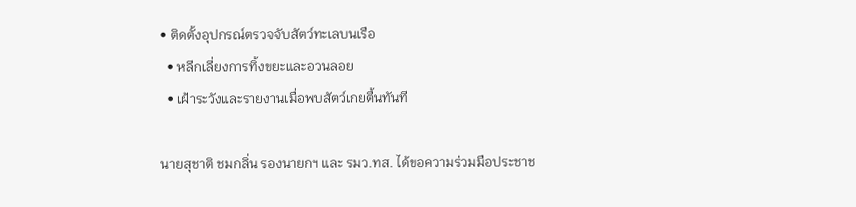• ติดตั้งอุปกรณ์ตรวจจับสัตว์ทะเลบนเรือ
  • หลีกเลี่ยงการทิ้งขยะและอวนลอย
  • เฝ้าระวังและรายงานเมื่อพบสัตว์เกยตื้นทันที

นายสุชาติ ชมกลิ่น รองนายกฯ และ รมว.ทส. ได้ขอความร่วมมือประชาช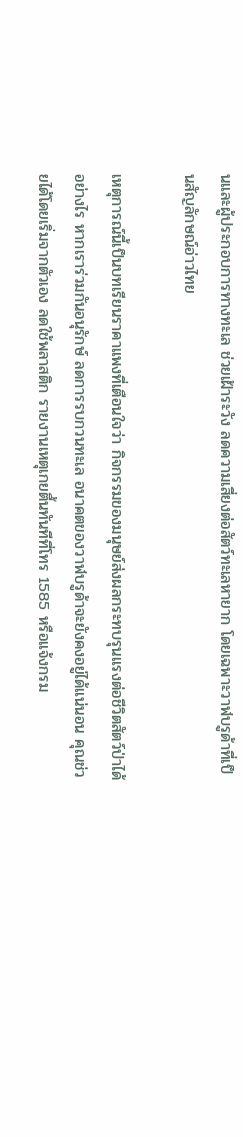นและผู้ประกอบการทางทะเล ช่วยเฝ้าระวัง ลดความเสี่ยงต่อสัตว์ทะเลหายาก โดยเฉพาะวาฬบรูด้าที่เป็นสัญลักษณ์อ่าวไทย

เหตุการณ์นี้เป็นบทเรียนราคาแพงที่เตือนใจว่า กิจกรรมของมนุษย์ส่งผลกระทบรุนแรงต่อชีวิตสัตว์ป่าได้อย่างไร หากเราร่วมกันอนุรักษ์ ลดการรบกวนทะเล อนาคตของวาฬบรูด้าจะยังคงอยู่ได้แน่นอน คุณช่วยได้โดยเริ่มจากตัวเอง ลดใช้พลาสติก รายงานเหตุเกยตื้นทันทีที่โทร 1585 หรือแจ้งกรม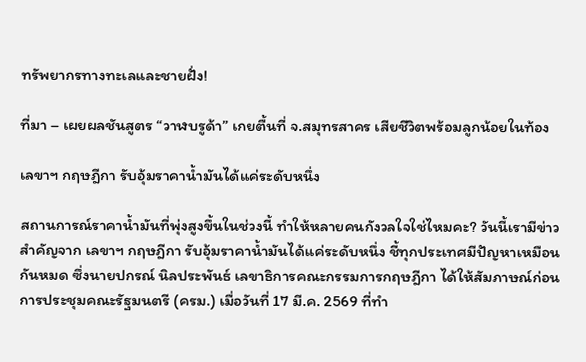ทรัพยากรทางทะเลและชายฝั่ง!

ที่มา – เผยผลชันสูตร “วาฬบรูด้า” เกยตื้นที่ จ.สมุทรสาคร เสียชีวิตพร้อมลูกน้อยในท้อง

เลขาฯ กฤษฎีกา รับอุ้มราคาน้ำมันได้แค่ระดับหนึ่ง

สถานการณ์ราคาน้ำมันที่พุ่งสูงขึ้นในช่วงนี้ ทำให้หลายคนกังวลใจใช่ไหมคะ? วันนี้เรามีข่าวสำคัญจาก เลขาฯ กฤษฎีกา รับอุ้มราคาน้ำมันได้แค่ระดับหนึ่ง ชี้ทุกประเทศมีปัญหาเหมือนกันหมด ซึ่งนายปกรณ์ นิลประพันธ์ เลขาธิการคณะกรรมการกฤษฎีกา ได้ให้สัมภาษณ์ก่อนการประชุมคณะรัฐมนตรี (ครม.) เมื่อวันที่ 17 มี.ค. 2569 ที่ทำ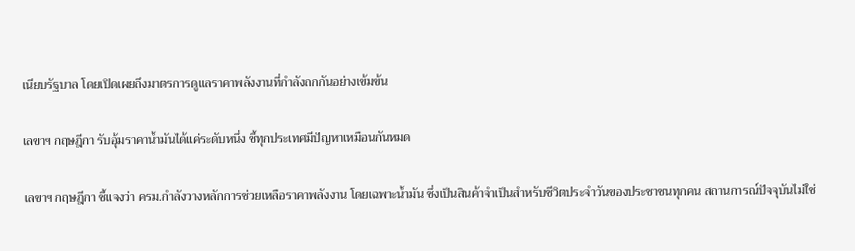เนียบรัฐบาล โดยเปิดเผยถึงมาตรการดูแลราคาพลังงานที่กำลังถกกันอย่างเข้มข้น

เลขาฯ กฤษฎีกา รับอุ้มราคาน้ำมันได้แค่ระดับหนึ่ง ชี้ทุกประเทศมีปัญหาเหมือนกันหมด

เลขาฯ กฤษฎีกา ชี้แจงว่า ครม.กำลังวางหลักการช่วยเหลือราคาพลังงาน โดยเฉพาะน้ำมัน ซึ่งเป็นสินค้าจำเป็นสำหรับชีวิตประจำวันของประชาชนทุกคน สถานการณ์ปัจจุบันไม่ใช่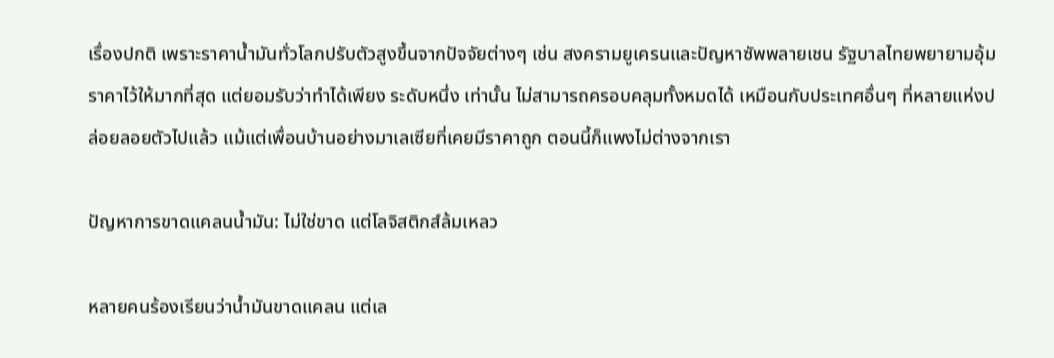เรื่องปกติ เพราะราคาน้ำมันทั่วโลกปรับตัวสูงขึ้นจากปัจจัยต่างๆ เช่น สงครามยูเครนและปัญหาซัพพลายเชน รัฐบาลไทยพยายามอุ้มราคาไว้ให้มากที่สุด แต่ยอมรับว่าทำได้เพียง ระดับหนึ่ง เท่านั้น ไม่สามารถครอบคลุมทั้งหมดได้ เหมือนกับประเทศอื่นๆ ที่หลายแห่งปล่อยลอยตัวไปแล้ว แม้แต่เพื่อนบ้านอย่างมาเลเซียที่เคยมีราคาถูก ตอนนี้ก็แพงไม่ต่างจากเรา

ปัญหาการขาดแคลนน้ำมัน: ไม่ใช่ขาด แต่โลจิสติกส์ล้มเหลว

หลายคนร้องเรียนว่าน้ำมันขาดแคลน แต่เล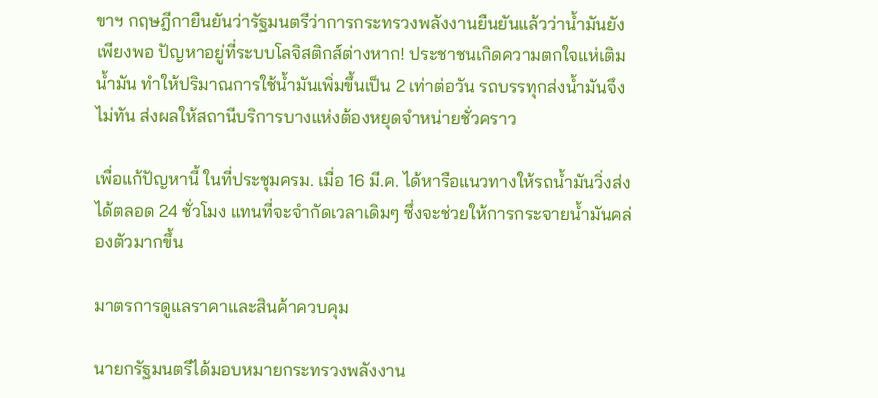ขาฯ กฤษฎีกายืนยันว่ารัฐมนตรีว่าการกระทรวงพลังงานยืนยันแล้วว่าน้ำมันยังเพียงพอ ปัญหาอยู่ที่ระบบโลจิสติกส์ต่างหาก! ประชาชนเกิดความตกใจแห่เติมน้ำมัน ทำให้ปริมาณการใช้น้ำมันเพิ่มขึ้นเป็น 2 เท่าต่อวัน รถบรรทุกส่งน้ำมันจึงไม่ทัน ส่งผลให้สถานีบริการบางแห่งต้องหยุดจำหน่ายชั่วคราว

เพื่อแก้ปัญหานี้ ในที่ประชุมครม. เมื่อ 16 มี.ค. ได้หารือแนวทางให้รถน้ำมันวิ่งส่งได้ตลอด 24 ชั่วโมง แทนที่จะจำกัดเวลาเดิมๆ ซึ่งจะช่วยให้การกระจายน้ำมันคล่องตัวมากขึ้น

มาตรการดูแลราคาและสินค้าควบคุม

นายกรัฐมนตรีได้มอบหมายกระทรวงพลังงาน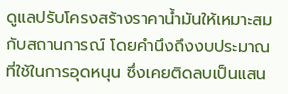ดูแลปรับโครงสร้างราคาน้ำมันให้เหมาะสมกับสถานการณ์ โดยคำนึงถึงงบประมาณที่ใช้ในการอุดหนุน ซึ่งเคยติดลบเป็นแสน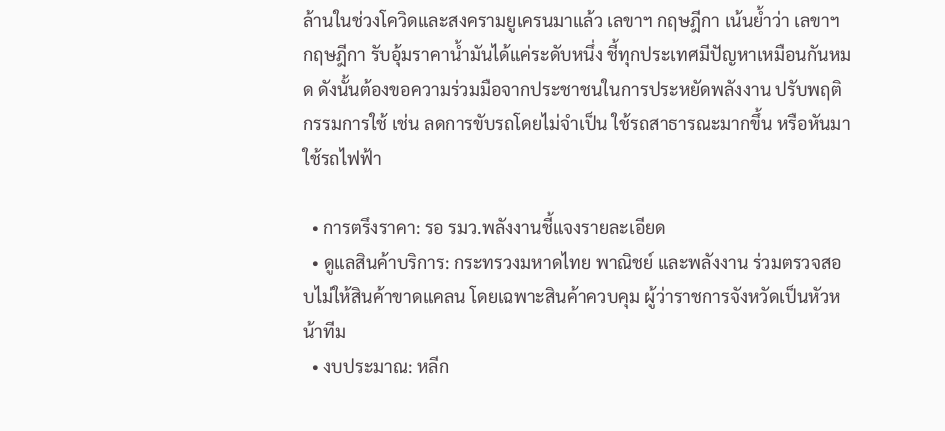ล้านในช่วงโควิดและสงครามยูเครนมาแล้ว เลขาฯ กฤษฎีกา เน้นย้ำว่า เลขาฯ กฤษฎีกา รับอุ้มราคาน้ำมันได้แค่ระดับหนึ่ง ชี้ทุกประเทศมีปัญหาเหมือนกันหมด ดังนั้นต้องขอความร่วมมือจากประชาชนในการประหยัดพลังงาน ปรับพฤติกรรมการใช้ เช่น ลดการขับรถโดยไม่จำเป็น ใช้รถสาธารณะมากขึ้น หรือหันมาใช้รถไฟฟ้า

  • การตรึงราคา: รอ รมว.พลังงานชี้แจงรายละเอียด
  • ดูแลสินค้าบริการ: กระทรวงมหาดไทย พาณิชย์ และพลังงาน ร่วมตรวจสอบไม่ให้สินค้าขาดแคลน โดยเฉพาะสินค้าควบคุม ผู้ว่าราชการจังหวัดเป็นหัวหน้าทีม
  • งบประมาณ: หลีก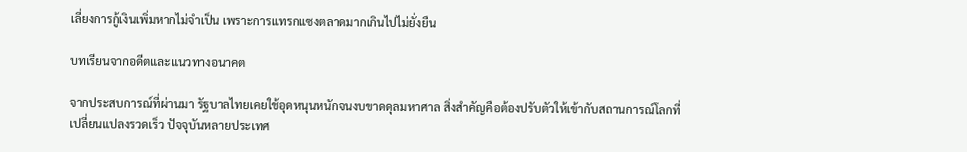เลี่ยงการกู้เงินเพิ่มหากไม่จำเป็น เพราะการแทรกแซงตลาดมากเกินไปไม่ยั่งยืน

บทเรียนจากอดีตและแนวทางอนาคต

จากประสบการณ์ที่ผ่านมา รัฐบาลไทยเคยใช้อุดหนุนหนักจนงบขาดดุลมหาศาล สิ่งสำคัญคือต้องปรับตัวให้เข้ากับสถานการณ์โลกที่เปลี่ยนแปลงรวดเร็ว ปัจจุบันหลายประเทศ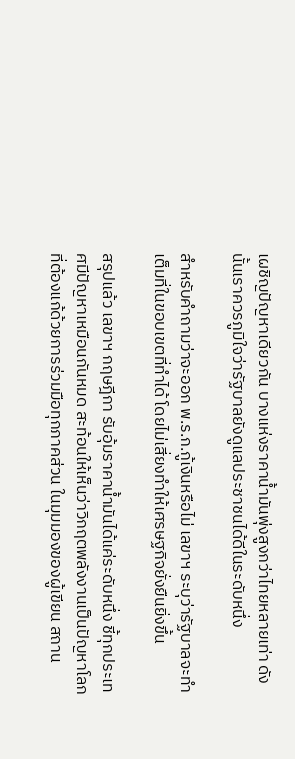เผชิญปัญหาเดียวกัน บางแห่งราคาน้ำมันพุ่งสูงกว่าไทยหลายเท่า ดังนั้นเราควรภูมิใจว่ารัฐบาลยังดูแลประชาชนได้ดีในระดับหนึ่ง

สำหรับคำถามว่าจะออก พ.ร.ก.กู้เงินหรือไม่ เลขาฯ ระบุว่ารัฐบาลจะทำเต็มที่ในขอบเขตที่ทำได้ โดยไม่เสี่ยงทำให้เศรษฐกิจยั่งยืนยิ่งขึ้น

สรุปแล้ว เลขาฯ กฤษฎีกา รับอุ้มราคาน้ำมันได้แค่ระดับหนึ่ง ชี้ทุกประเทศมีปัญหาเหมือนกันหมด สะท้อนให้เห็นว่าวิกฤตพลังงานเป็นปัญหาโลกที่ต้องแก้ด้วยการร่วมมือทุกภาคส่วน ในมุมมองของผู้เขียน สถาน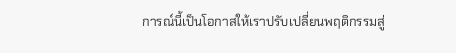การณ์นี้เป็นโอกาสให้เราปรับเปลี่ยนพฤติกรรมสู่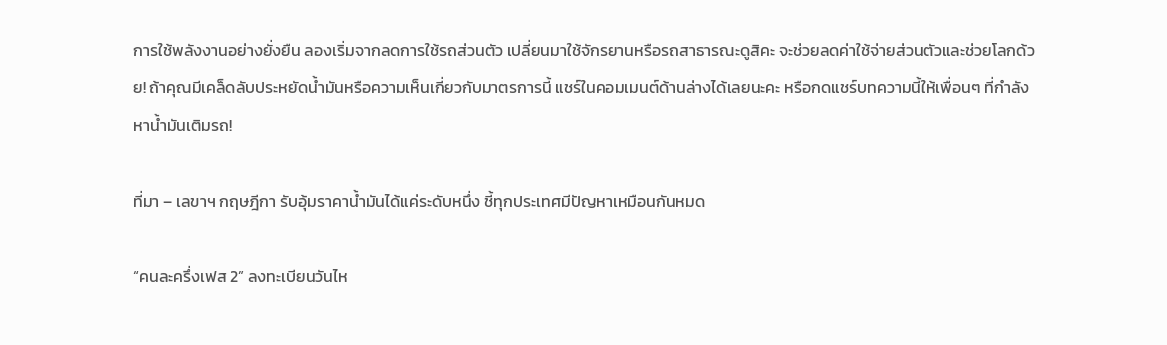การใช้พลังงานอย่างยั่งยืน ลองเริ่มจากลดการใช้รถส่วนตัว เปลี่ยนมาใช้จักรยานหรือรถสาธารณะดูสิคะ จะช่วยลดค่าใช้จ่ายส่วนตัวและช่วยโลกด้วย! ถ้าคุณมีเคล็ดลับประหยัดน้ำมันหรือความเห็นเกี่ยวกับมาตรการนี้ แชร์ในคอมเมนต์ด้านล่างได้เลยนะคะ หรือกดแชร์บทความนี้ให้เพื่อนๆ ที่กำลังหาน้ำมันเติมรถ!

ที่มา – เลขาฯ กฤษฎีกา รับอุ้มราคาน้ำมันได้แค่ระดับหนึ่ง ชี้ทุกประเทศมีปัญหาเหมือนกันหมด

“คนละครึ่งเฟส 2” ลงทะเบียนวันไห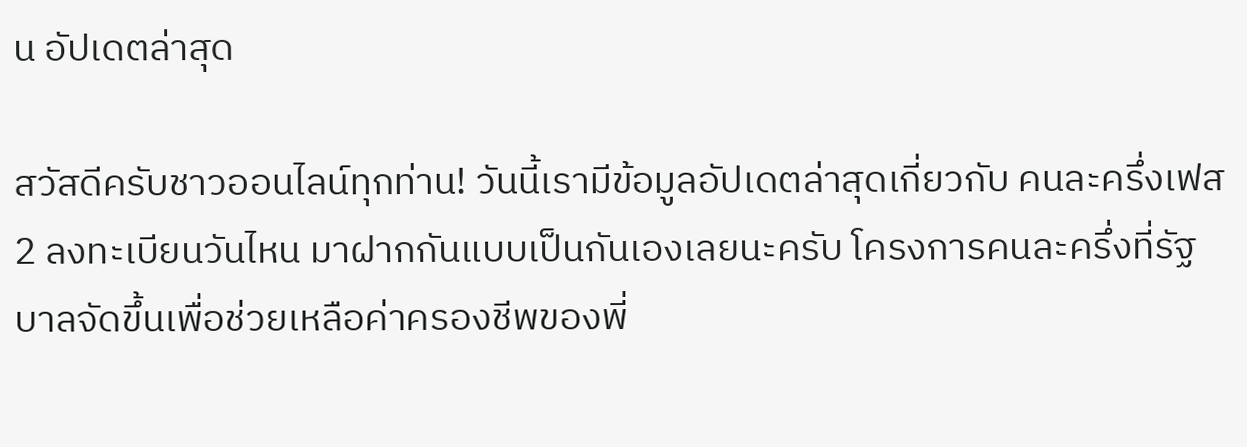น อัปเดตล่าสุด

สวัสดีครับชาวออนไลน์ทุกท่าน! วันนี้เรามีข้อมูลอัปเดตล่าสุดเกี่ยวกับ คนละครึ่งเฟส 2 ลงทะเบียนวันไหน มาฝากกันแบบเป็นกันเองเลยนะครับ โครงการคนละครึ่งที่รัฐบาลจัดขึ้นเพื่อช่วยเหลือค่าครองชีพของพี่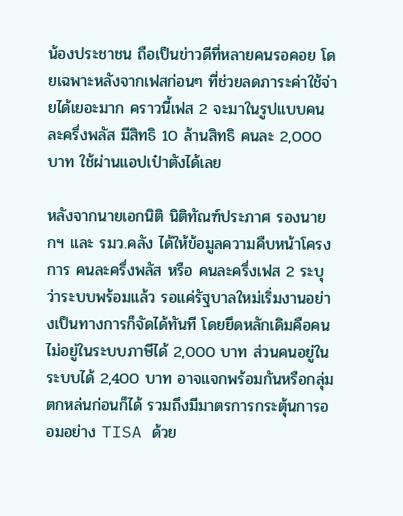น้องประชาชน ถือเป็นข่าวดีที่หลายคนรอคอย โดยเฉพาะหลังจากเฟสก่อนๆ ที่ช่วยลดภาระค่าใช้จ่ายได้เยอะมาก คราวนี้เฟส 2 จะมาในรูปแบบคนละครึ่งพลัส มีสิทธิ 10 ล้านสิทธิ คนละ 2,000 บาท ใช้ผ่านแอปเป๋าตังได้เลย

หลังจากนายเอกนิติ นิติทัณฑ์ประภาศ รองนายกฯ และ รมว.คลัง ได้ให้ข้อมูลความคืบหน้าโครงการ คนละครึ่งพลัส หรือ คนละครึ่งเฟส 2 ระบุว่าระบบพร้อมแล้ว รอแค่รัฐบาลใหม่เริ่มงานอย่างเป็นทางการก็จัดได้ทันที โดยยึดหลักเดิมคือคนไม่อยู่ในระบบภาษีได้ 2,000 บาท ส่วนคนอยู่ในระบบได้ 2,400 บาท อาจแจกพร้อมกันหรือกลุ่มตกหล่นก่อนก็ได้ รวมถึงมีมาตรการกระตุ้นการออมอย่าง TISA ด้วย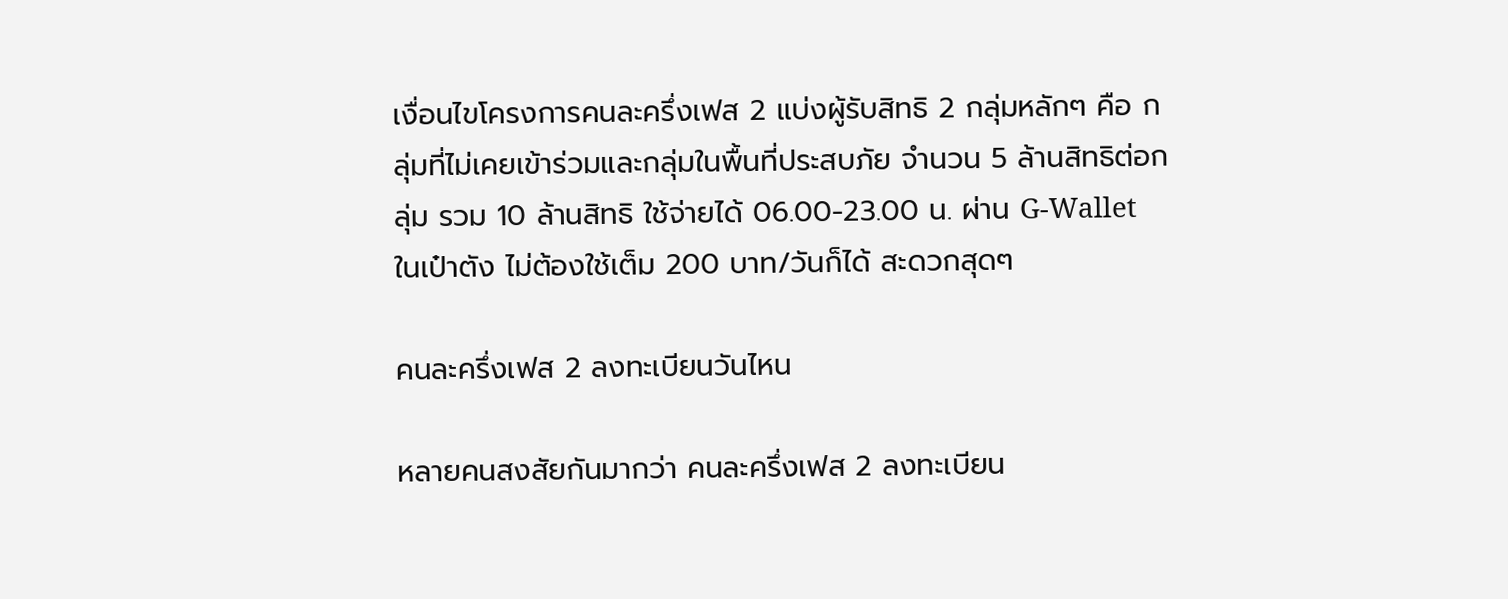เงื่อนไขโครงการคนละครึ่งเฟส 2 แบ่งผู้รับสิทธิ 2 กลุ่มหลักๆ คือ กลุ่มที่ไม่เคยเข้าร่วมและกลุ่มในพื้นที่ประสบภัย จำนวน 5 ล้านสิทธิต่อกลุ่ม รวม 10 ล้านสิทธิ ใช้จ่ายได้ 06.00-23.00 น. ผ่าน G-Wallet ในเป๋าตัง ไม่ต้องใช้เต็ม 200 บาท/วันก็ได้ สะดวกสุดๆ

คนละครึ่งเฟส 2 ลงทะเบียนวันไหน

หลายคนสงสัยกันมากว่า คนละครึ่งเฟส 2 ลงทะเบียน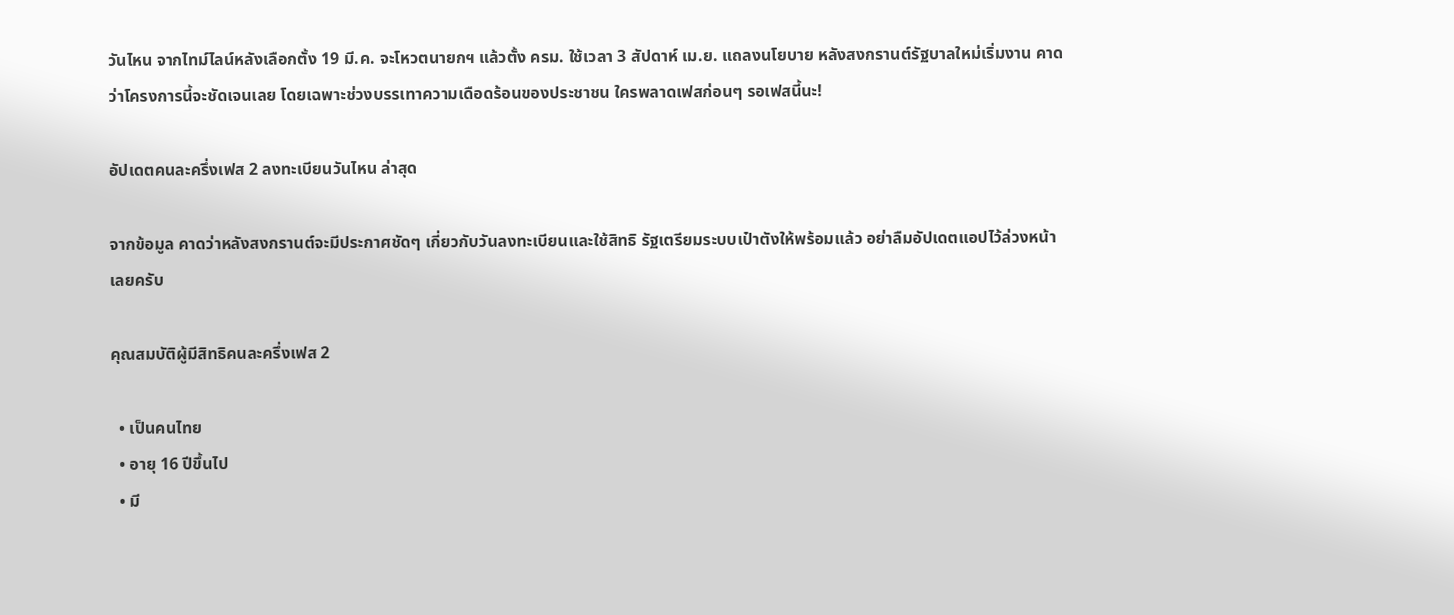วันไหน จากไทม์ไลน์หลังเลือกตั้ง 19 มี.ค. จะโหวตนายกฯ แล้วตั้ง ครม. ใช้เวลา 3 สัปดาห์ เม.ย. แถลงนโยบาย หลังสงกรานต์รัฐบาลใหม่เริ่มงาน คาดว่าโครงการนี้จะชัดเจนเลย โดยเฉพาะช่วงบรรเทาความเดือดร้อนของประชาชน ใครพลาดเฟสก่อนๆ รอเฟสนี้นะ!

อัปเดตคนละครึ่งเฟส 2 ลงทะเบียนวันไหน ล่าสุด

จากข้อมูล คาดว่าหลังสงกรานต์จะมีประกาศชัดๆ เกี่ยวกับวันลงทะเบียนและใช้สิทธิ รัฐเตรียมระบบเป๋าตังให้พร้อมแล้ว อย่าลืมอัปเดตแอปไว้ล่วงหน้าเลยครับ

คุณสมบัติผู้มีสิทธิคนละครึ่งเฟส 2

  • เป็นคนไทย
  • อายุ 16 ปีขึ้นไป
  • มี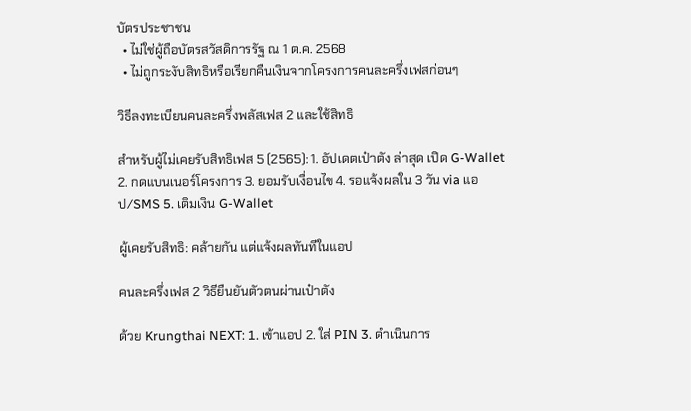บัตรประชาชน
  • ไม่ใช่ผู้ถือบัตรสวัสดิการรัฐ ณ 1 ต.ค. 2568
  • ไม่ถูกระงับสิทธิหรือเรียกคืนเงินจากโครงการคนละครึ่งเฟสก่อนๆ

วิธีลงทะเบียนคนละครึ่งพลัสเฟส 2 และใช้สิทธิ

สำหรับผู้ไม่เคยรับสิทธิเฟส 5 (2565): 1. อัปเดตเป๋าตัง ล่าสุด เปิด G-Wallet 2. กดแบนเนอร์โครงการ 3. ยอมรับเงื่อนไข 4. รอแจ้งผลใน 3 วัน via แอป/SMS 5. เติมเงิน G-Wallet

ผู้เคยรับสิทธิ: คล้ายกัน แต่แจ้งผลทันทีในแอป

คนละครึ่งเฟส 2 วิธียืนยันตัวตนผ่านเป๋าตัง

ด้วย Krungthai NEXT: 1. เข้าแอป 2. ใส่ PIN 3. ดำเนินการ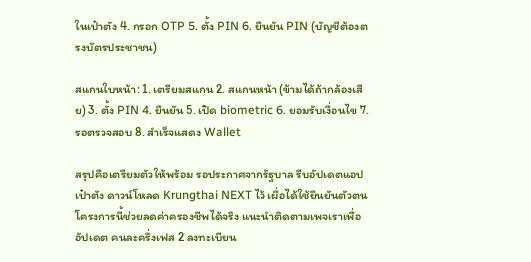ในเป๋าตัง 4. กรอก OTP 5. ตั้ง PIN 6. ยืนยัน PIN (บัญชีต้องตรงบัตรประชาชน)

สแกนใบหน้า: 1. เตรียมสแกน 2. สแกนหน้า (ข้ามได้ถ้ากล้องเสีย) 3. ตั้ง PIN 4. ยืนยัน 5. เปิด biometric 6. ยอมรับเงื่อนไข 7. รอตรวจสอบ 8. สำเร็จแสดง Wallet

สรุปคือเตรียมตัวให้พร้อม รอประกาศจากรัฐบาล รีบอัปเดตแอปเป๋าตัง ดาวน์โหลด Krungthai NEXT ไว้ เผื่อได้ใช้ยืนยันตัวตน โครงการนี้ช่วยลดค่าครองชีพได้จริง แนะนำติดตามเพจเราเพื่ออัปเดต คนละครึ่งเฟส 2 ลงทะเบียน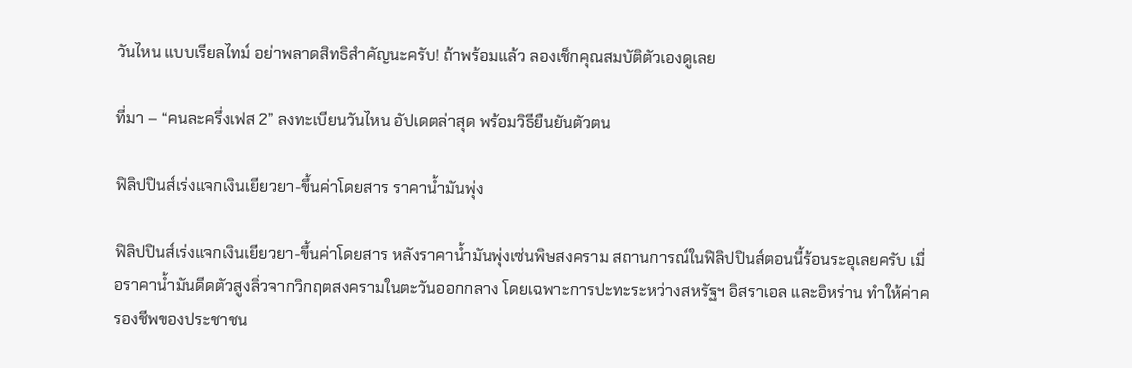วันไหน แบบเรียลไทม์ อย่าพลาดสิทธิสำคัญนะครับ! ถ้าพร้อมแล้ว ลองเช็กคุณสมบัติตัวเองดูเลย

ที่มา – “คนละครึ่งเฟส 2” ลงทะเบียนวันไหน อัปเดตล่าสุด พร้อมวิธียืนยันตัวตน

ฟิลิปปินส์เร่งแจกเงินเยียวยา-ขึ้นค่าโดยสาร ราคาน้ำมันพุ่ง

ฟิลิปปินส์เร่งแจกเงินเยียวยา-ขึ้นค่าโดยสาร หลังราคาน้ำมันพุ่งเซ่นพิษสงคราม สถานการณ์ในฟิลิปปินส์ตอนนี้ร้อนระอุเลยครับ เมื่อราคาน้ำมันดีดตัวสูงลิ่วจากวิกฤตสงครามในตะวันออกกลาง โดยเฉพาะการปะทะระหว่างสหรัฐฯ อิสราเอล และอิหร่าน ทำให้ค่าครองชีพของประชาชน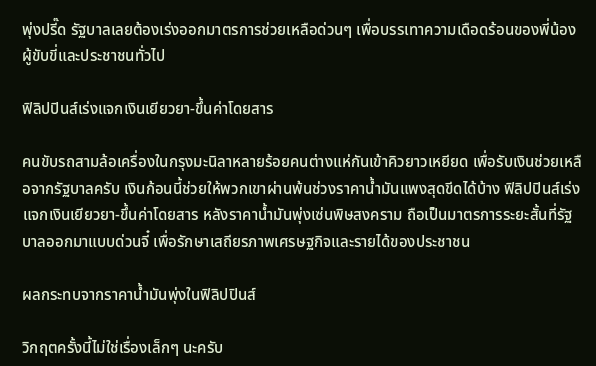พุ่งปรี๊ด รัฐบาลเลยต้องเร่งออกมาตรการช่วยเหลือด่วนๆ เพื่อบรรเทาความเดือดร้อนของพี่น้องผู้ขับขี่และประชาชนทั่วไป

ฟิลิปปินส์เร่งแจกเงินเยียวยา-ขึ้นค่าโดยสาร

คนขับรถสามล้อเครื่องในกรุงมะนิลาหลายร้อยคนต่างแห่กันเข้าคิวยาวเหยียด เพื่อรับเงินช่วยเหลือจากรัฐบาลครับ เงินก้อนนี้ช่วยให้พวกเขาผ่านพ้นช่วงราคาน้ำมันแพงสุดขีดได้บ้าง ฟิลิปปินส์เร่งแจกเงินเยียวยา-ขึ้นค่าโดยสาร หลังราคาน้ำมันพุ่งเซ่นพิษสงคราม ถือเป็นมาตรการระยะสั้นที่รัฐบาลออกมาแบบด่วนจี๋ เพื่อรักษาเสถียรภาพเศรษฐกิจและรายได้ของประชาชน

ผลกระทบจากราคาน้ำมันพุ่งในฟิลิปปินส์

วิกฤตครั้งนี้ไม่ใช่เรื่องเล็กๆ นะครับ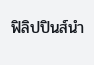ฟิลิปปินส์นำ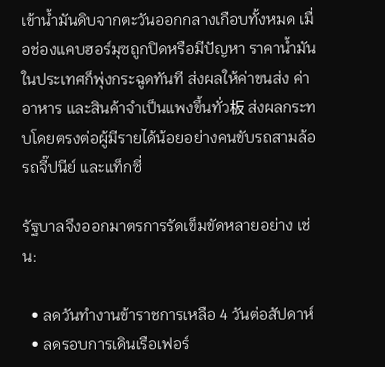เข้าน้ำมันดิบจากตะวันออกกลางเกือบทั้งหมด เมื่อช่องแคบฮอร์มุซถูกปิดหรือมีปัญหา ราคาน้ำมันในประเทศก็พุ่งกระฉูดทันที ส่งผลให้ค่าขนส่ง ค่าอาหาร และสินค้าจำเป็นแพงขึ้นทั่ว板 ส่งผลกระทบโดยตรงต่อผู้มีรายได้น้อยอย่างคนขับรถสามล้อ รถจี๊ปนีย์ และแท็กซี่

รัฐบาลจึงออกมาตรการรัดเข็มขัดหลายอย่าง เช่น:

  • ลดวันทำงานข้าราชการเหลือ 4 วันต่อสัปดาห์
  • ลดรอบการเดินเรือเฟอร์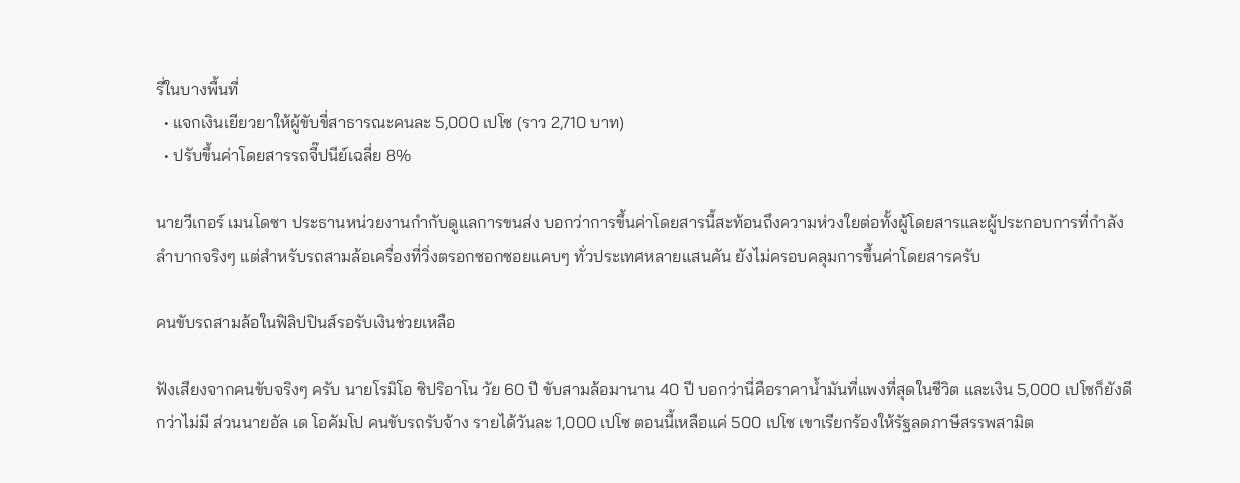รี่ในบางพื้นที่
  • แจกเงินเยียวยาให้ผู้ขับขี่สาธารณะคนละ 5,000 เปโซ (ราว 2,710 บาท)
  • ปรับขึ้นค่าโดยสารรถจี๊ปนีย์เฉลี่ย 8%

นายวีเกอร์ เมนโดซา ประธานหน่วยงานกำกับดูแลการขนส่ง บอกว่าการขึ้นค่าโดยสารนี้สะท้อนถึงความห่วงใยต่อทั้งผู้โดยสารและผู้ประกอบการที่กำลังลำบากจริงๆ แต่สำหรับรถสามล้อเครื่องที่วิ่งตรอกซอกซอยแคบๆ ทั่วประเทศหลายแสนคัน ยังไม่ครอบคลุมการขึ้นค่าโดยสารครับ

คนขับรถสามล้อในฟิลิปปินส์รอรับเงินช่วยเหลือ

ฟังเสียงจากคนขับจริงๆ ครับ นายโรมิโอ ซิปริอาโน วัย 60 ปี ขับสามล้อมานาน 40 ปี บอกว่านี่คือราคาน้ำมันที่แพงที่สุดในชีวิต และเงิน 5,000 เปโซก็ยังดีกว่าไม่มี ส่วนนายอัล เด โอคัมโป คนขับรถรับจ้าง รายได้วันละ 1,000 เปโซ ตอนนี้เหลือแค่ 500 เปโซ เขาเรียกร้องให้รัฐลดภาษีสรรพสามิต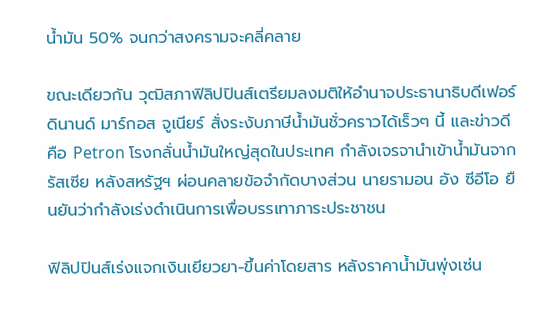น้ำมัน 50% จนกว่าสงครามจะคลี่คลาย

ขณะเดียวกัน วุฒิสภาฟิลิปปินส์เตรียมลงมติให้อำนาจประธานาธิบดีเฟอร์ดินานด์ มาร์กอส จูเนียร์ สั่งระงับภาษีน้ำมันชั่วคราวได้เร็วๆ นี้ และข่าวดีคือ Petron โรงกลั่นน้ำมันใหญ่สุดในประเทศ กำลังเจรจานำเข้าน้ำมันจากรัสเซีย หลังสหรัฐฯ ผ่อนคลายข้อจำกัดบางส่วน นายรามอน อัง ซีอีโอ ยืนยันว่ากำลังเร่งดำเนินการเพื่อบรรเทาภาระประชาชน

ฟิลิปปินส์เร่งแจกเงินเยียวยา-ขึ้นค่าโดยสาร หลังราคาน้ำมันพุ่งเซ่น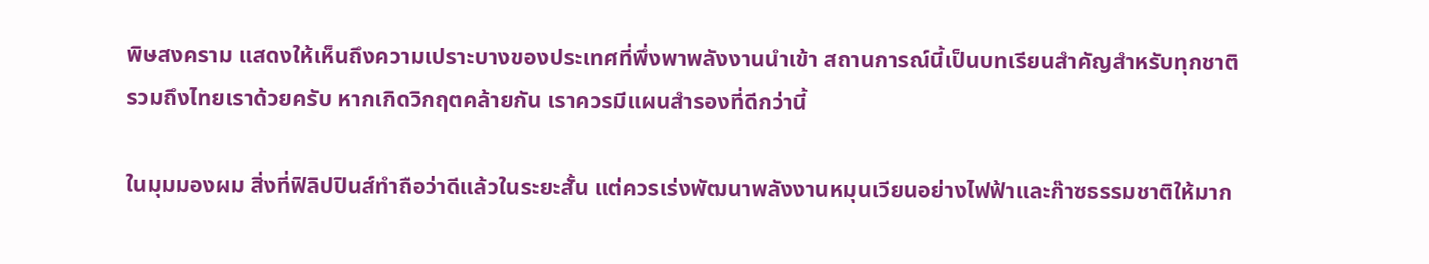พิษสงคราม แสดงให้เห็นถึงความเปราะบางของประเทศที่พึ่งพาพลังงานนำเข้า สถานการณ์นี้เป็นบทเรียนสำคัญสำหรับทุกชาติ รวมถึงไทยเราด้วยครับ หากเกิดวิกฤตคล้ายกัน เราควรมีแผนสำรองที่ดีกว่านี้

ในมุมมองผม สิ่งที่ฟิลิปปินส์ทำถือว่าดีแล้วในระยะสั้น แต่ควรเร่งพัฒนาพลังงานหมุนเวียนอย่างไฟฟ้าและก๊าซธรรมชาติให้มาก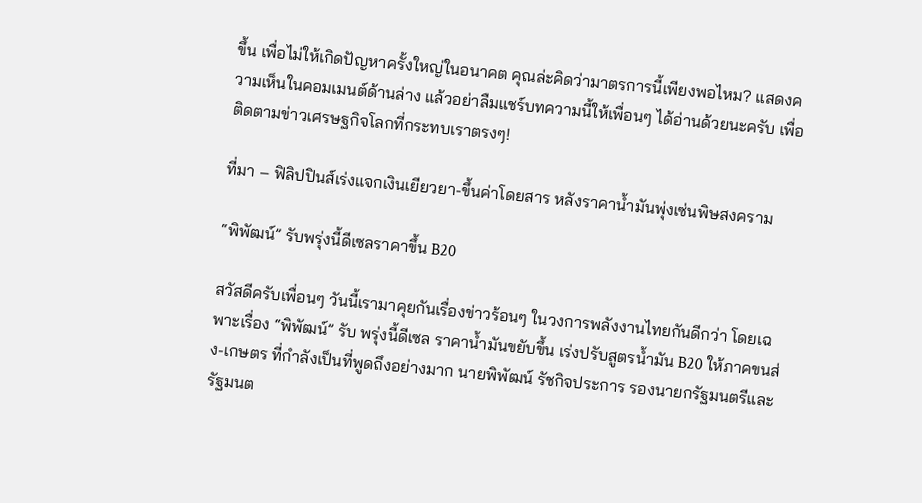ขึ้น เพื่อไม่ให้เกิดปัญหาครั้งใหญ่ในอนาคต คุณล่ะคิดว่ามาตรการนี้เพียงพอไหม? แสดงความเห็นในคอมเมนต์ด้านล่าง แล้วอย่าลืมแชร์บทความนี้ให้เพื่อนๆ ได้อ่านด้วยนะครับ เพื่อติดตามข่าวเศรษฐกิจโลกที่กระทบเราตรงๆ!

ที่มา – ฟิลิปปินส์เร่งแจกเงินเยียวยา-ขึ้นค่าโดยสาร หลังราคาน้ำมันพุ่งเซ่นพิษสงคราม

“พิพัฒน์” รับพรุ่งนี้ดีเซลราคาขึ้น B20

สวัสดีครับเพื่อนๆ วันนี้เรามาคุยกันเรื่องข่าวร้อนๆ ในวงการพลังงานไทยกันดีกว่า โดยเฉพาะเรื่อง “พิพัฒน์” รับ พรุ่งนี้ดีเซล ราคาน้ำมันขยับขึ้น เร่งปรับสูตรน้ำมัน B20 ให้ภาคขนส่ง-เกษตร ที่กำลังเป็นที่พูดถึงอย่างมาก นายพิพัฒน์ รัชกิจประการ รองนายกรัฐมนตรีและรัฐมนต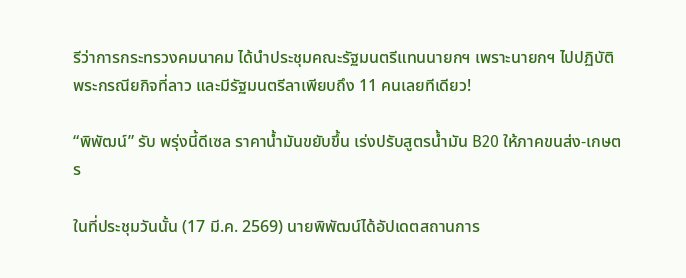รีว่าการกระทรวงคมนาคม ได้นำประชุมคณะรัฐมนตรีแทนนายกฯ เพราะนายกฯ ไปปฏิบัติพระกรณียกิจที่ลาว และมีรัฐมนตรีลาเพียบถึง 11 คนเลยทีเดียว!

“พิพัฒน์” รับ พรุ่งนี้ดีเซล ราคาน้ำมันขยับขึ้น เร่งปรับสูตรน้ำมัน B20 ให้ภาคขนส่ง-เกษตร

ในที่ประชุมวันนั้น (17 มี.ค. 2569) นายพิพัฒน์ได้อัปเดตสถานการ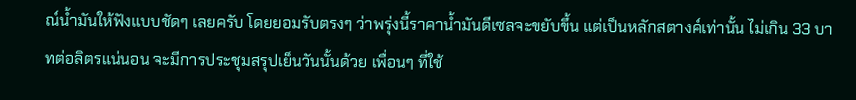ณ์น้ำมันให้ฟังแบบชัดๆ เลยครับ โดยยอมรับตรงๆ ว่าพรุ่งนี้ราคาน้ำมันดีเซลจะขยับขึ้น แต่เป็นหลักสตางค์เท่านั้น ไม่เกิน 33 บาทต่อลิตรแน่นอน จะมีการประชุมสรุปเย็นวันนั้นด้วย เพื่อนๆ ที่ใช้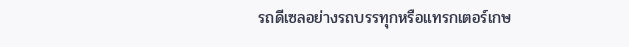รถดีเซลอย่างรถบรรทุกหรือแทรกเตอร์เกษ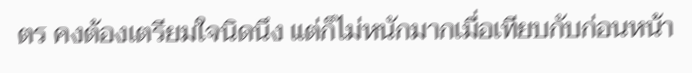ตร คงต้องเตรียมใจนิดนึง แต่ก็ไม่หนักมากเมื่อเทียบกับก่อนหน้า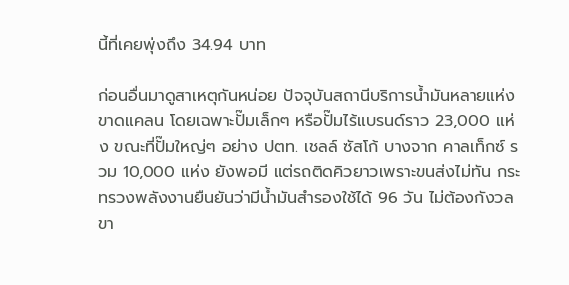นี้ที่เคยพุ่งถึง 34.94 บาท

ก่อนอื่นมาดูสาเหตุกันหน่อย ปัจจุบันสถานีบริการน้ำมันหลายแห่งขาดแคลน โดยเฉพาะปั๊มเล็กๆ หรือปั๊มไร้แบรนด์ราว 23,000 แห่ง ขณะที่ปั๊มใหญ่ๆ อย่าง ปตท. เชลล์ ซัสโก้ บางจาก คาลเท็กซ์ รวม 10,000 แห่ง ยังพอมี แต่รถติดคิวยาวเพราะขนส่งไม่ทัน กระทรวงพลังงานยืนยันว่ามีน้ำมันสำรองใช้ได้ 96 วัน ไม่ต้องกังวลขา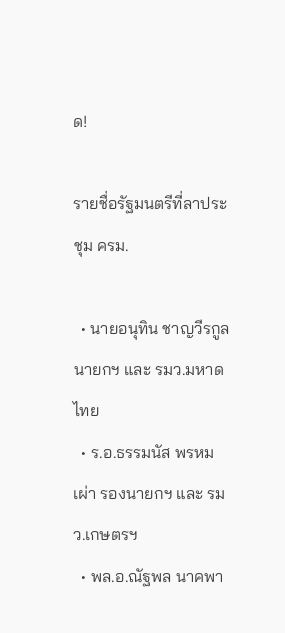ด!

รายชื่อรัฐมนตรีที่ลาประชุม ครม.

  • นายอนุทิน ชาญวีรกูล นายกฯ และ รมว.มหาดไทย
  • ร.อ.ธรรมนัส พรหมเผ่า รองนายกฯ และ รมว.เกษตรฯ
  • พล.อ.ณัฐพล นาคพา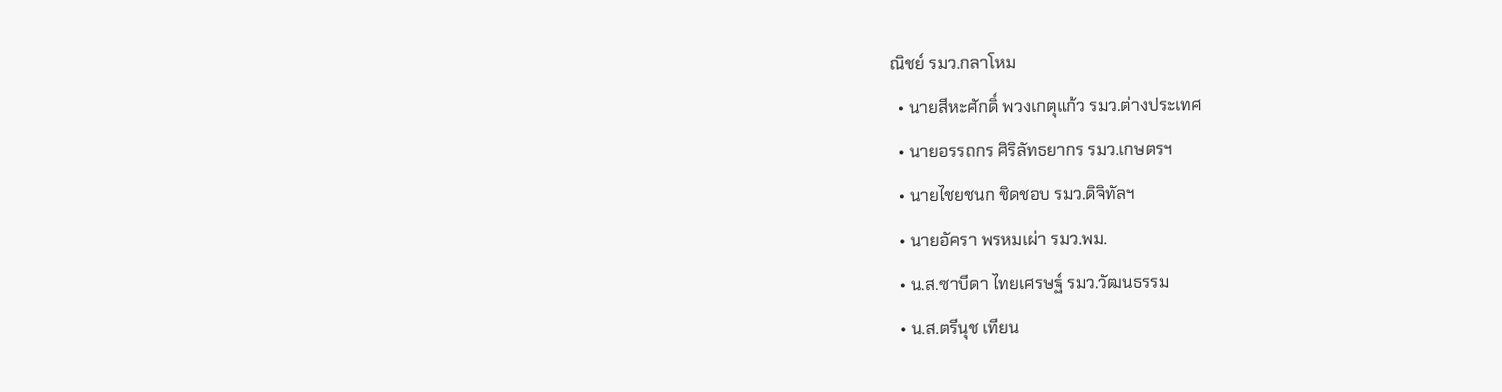ณิชย์ รมว.กลาโหม
  • นายสีหะศักดิ์ พวงเกตุแก้ว รมว.ต่างประเทศ
  • นายอรรถกร ศิริลัทธยากร รมว.เกษตรฯ
  • นายไชยชนก ชิดชอบ รมว.ดิจิทัลฯ
  • นายอัครา พรหมเผ่า รมว.พม.
  • น.ส.ซาบีดา ไทยเศรษฐ์ รมว.วัฒนธรรม
  • น.ส.ตรีนุช เทียน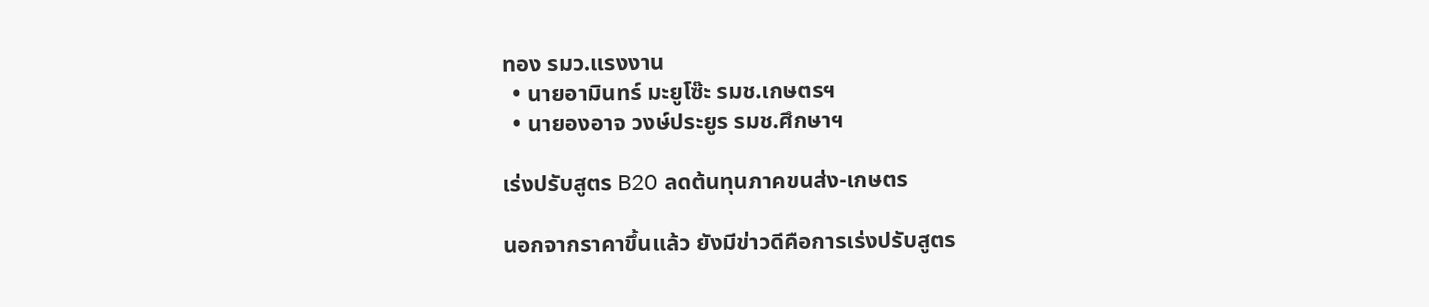ทอง รมว.แรงงาน
  • นายอามินทร์ มะยูโซ๊ะ รมช.เกษตรฯ
  • นายองอาจ วงษ์ประยูร รมช.ศึกษาฯ

เร่งปรับสูตร B20 ลดต้นทุนภาคขนส่ง-เกษตร

นอกจากราคาขึ้นแล้ว ยังมีข่าวดีคือการเร่งปรับสูตร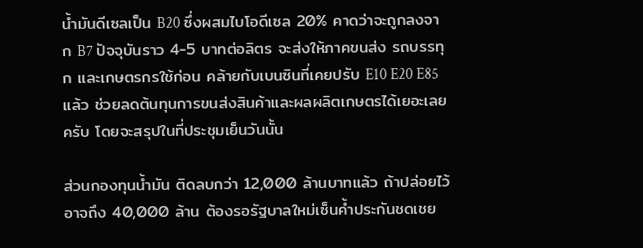น้ำมันดีเซลเป็น B20 ซึ่งผสมไบโอดีเซล 20% คาดว่าจะถูกลงจาก B7 ปัจจุบันราว 4-5 บาทต่อลิตร จะส่งให้ภาคขนส่ง รถบรรทุก และเกษตรกรใช้ก่อน คล้ายกับเบนซินที่เคยปรับ E10 E20 E85 แล้ว ช่วยลดต้นทุนการขนส่งสินค้าและผลผลิตเกษตรได้เยอะเลยครับ โดยจะสรุปในที่ประชุมเย็นวันนั้น

ส่วนกองทุนน้ำมัน ติดลบกว่า 12,000 ล้านบาทแล้ว ถ้าปล่อยไว้อาจถึง 40,000 ล้าน ต้องรอรัฐบาลใหม่เซ็นค้ำประกันชดเชย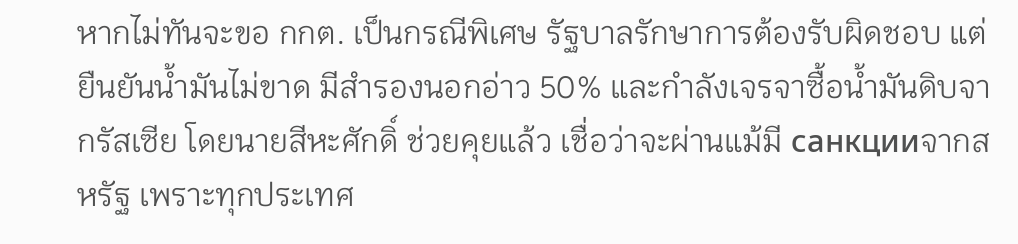หากไม่ทันจะขอ กกต. เป็นกรณีพิเศษ รัฐบาลรักษาการต้องรับผิดชอบ แต่ยืนยันน้ำมันไม่ขาด มีสำรองนอกอ่าว 50% และกำลังเจรจาซื้อน้ำมันดิบจากรัสเซีย โดยนายสีหะศักดิ์ ช่วยคุยแล้ว เชื่อว่าจะผ่านแม้มี санкцииจากสหรัฐ เพราะทุกประเทศ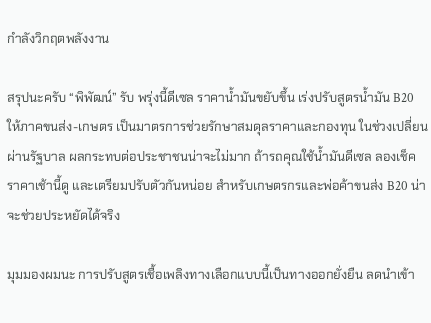กำลังวิกฤตพลังงาน

สรุปนะครับ “พิพัฒน์” รับ พรุ่งนี้ดีเซล ราคาน้ำมันขยับขึ้น เร่งปรับสูตรน้ำมัน B20 ให้ภาคขนส่ง-เกษตร เป็นมาตรการช่วยรักษาสมดุลราคาและกองทุน ในช่วงเปลี่ยนผ่านรัฐบาล ผลกระทบต่อประชาชนน่าจะไม่มาก ถ้ารถคุณใช้น้ำมันดีเซล ลองเช็คราคาเช้านี้ดู และเตรียมปรับตัวกันหน่อย สำหรับเกษตรกรและพ่อค้าขนส่ง B20 น่าจะช่วยประหยัดได้จริง

มุมมองผมนะ การปรับสูตรเชื้อเพลิงทางเลือกแบบนี้เป็นทางออกยั่งยืน ลดนำเข้า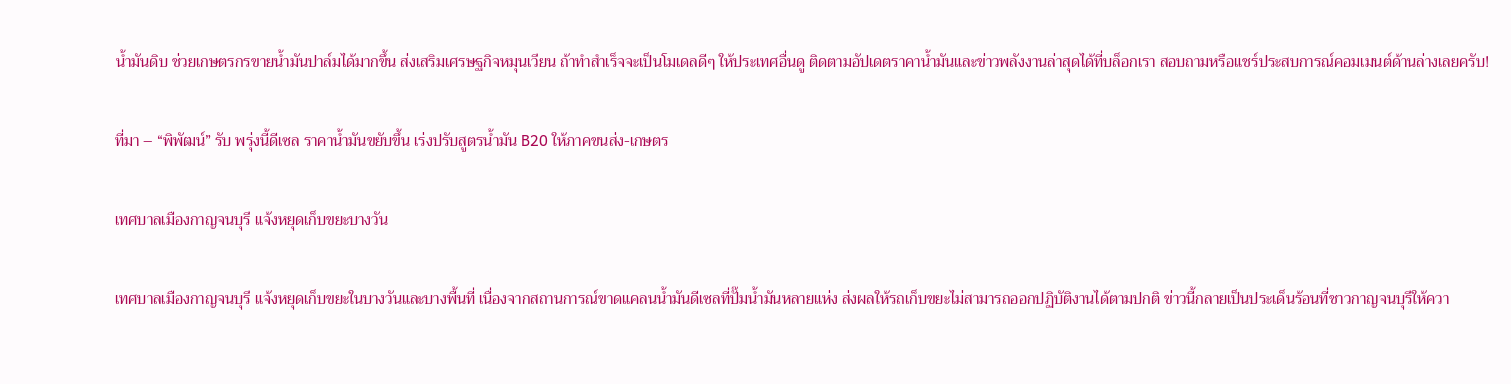น้ำมันดิบ ช่วยเกษตรกรขายน้ำมันปาล์มได้มากขึ้น ส่งเสริมเศรษฐกิจหมุนเวียน ถ้าทำสำเร็จจะเป็นโมเดลดีๆ ให้ประเทศอื่นดู ติดตามอัปเดตราคาน้ำมันและข่าวพลังงานล่าสุดได้ที่บล็อกเรา สอบถามหรือแชร์ประสบการณ์คอมเมนต์ด้านล่างเลยครับ!

ที่มา – “พิพัฒน์” รับ พรุ่งนี้ดีเซล ราคาน้ำมันขยับขึ้น เร่งปรับสูตรน้ำมัน B20 ให้ภาคขนส่ง-เกษตร

เทศบาลเมืองกาญจนบุรี แจ้งหยุดเก็บขยะบางวัน

เทศบาลเมืองกาญจนบุรี แจ้งหยุดเก็บขยะในบางวันและบางพื้นที่ เนื่องจากสถานการณ์ขาดแคลนน้ำมันดีเซลที่ปั๊มน้ำมันหลายแห่ง ส่งผลให้รถเก็บขยะไม่สามารถออกปฏิบัติงานได้ตามปกติ ข่าวนี้กลายเป็นประเด็นร้อนที่ชาวกาญจนบุรีให้ควา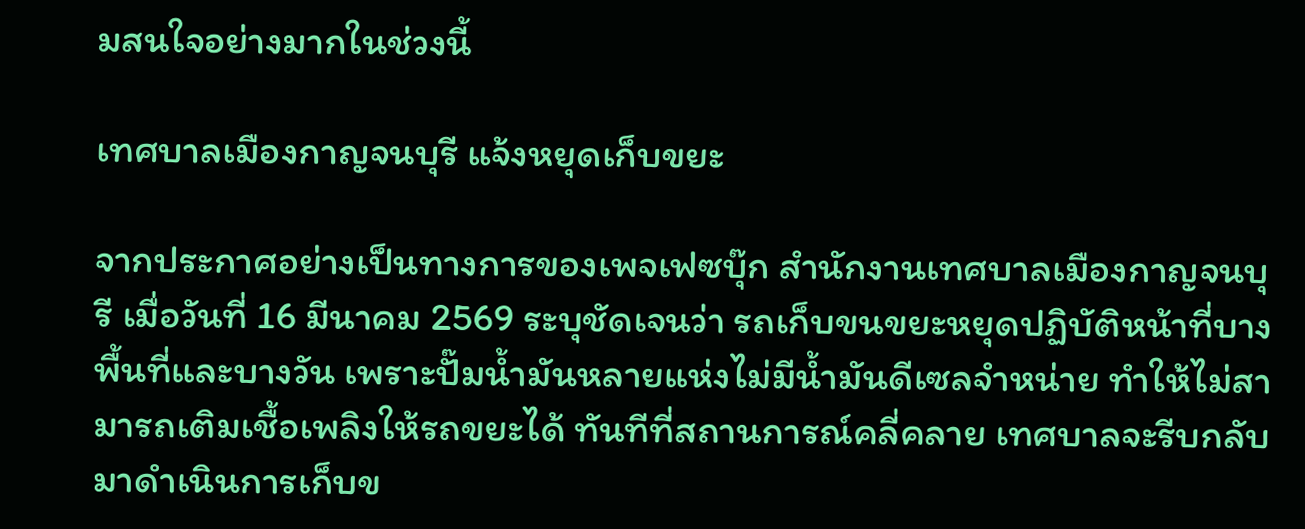มสนใจอย่างมากในช่วงนี้

เทศบาลเมืองกาญจนบุรี แจ้งหยุดเก็บขยะ

จากประกาศอย่างเป็นทางการของเพจเฟซบุ๊ก สำนักงานเทศบาลเมืองกาญจนบุรี เมื่อวันที่ 16 มีนาคม 2569 ระบุชัดเจนว่า รถเก็บขนขยะหยุดปฏิบัติหน้าที่บางพื้นที่และบางวัน เพราะปั๊มน้ำมันหลายแห่งไม่มีน้ำมันดีเซลจำหน่าย ทำให้ไม่สามารถเติมเชื้อเพลิงให้รถขยะได้ ทันทีที่สถานการณ์คลี่คลาย เทศบาลจะรีบกลับมาดำเนินการเก็บข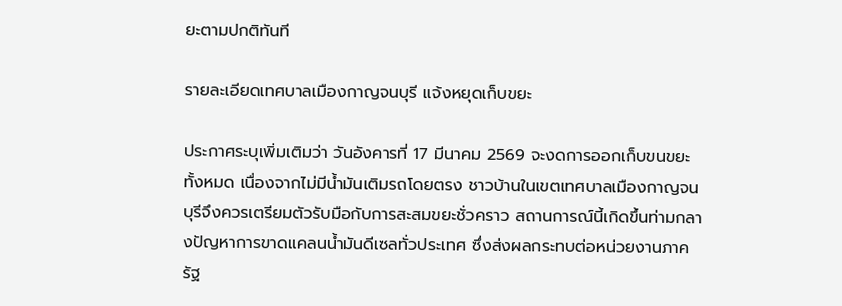ยะตามปกติทันที

รายละเอียดเทศบาลเมืองกาญจนบุรี แจ้งหยุดเก็บขยะ

ประกาศระบุเพิ่มเติมว่า วันอังคารที่ 17 มีนาคม 2569 จะงดการออกเก็บขนขยะทั้งหมด เนื่องจากไม่มีน้ำมันเติมรถโดยตรง ชาวบ้านในเขตเทศบาลเมืองกาญจนบุรีจึงควรเตรียมตัวรับมือกับการสะสมขยะชั่วคราว สถานการณ์นี้เกิดขึ้นท่ามกลางปัญหาการขาดแคลนน้ำมันดีเซลทั่วประเทศ ซึ่งส่งผลกระทบต่อหน่วยงานภาครัฐ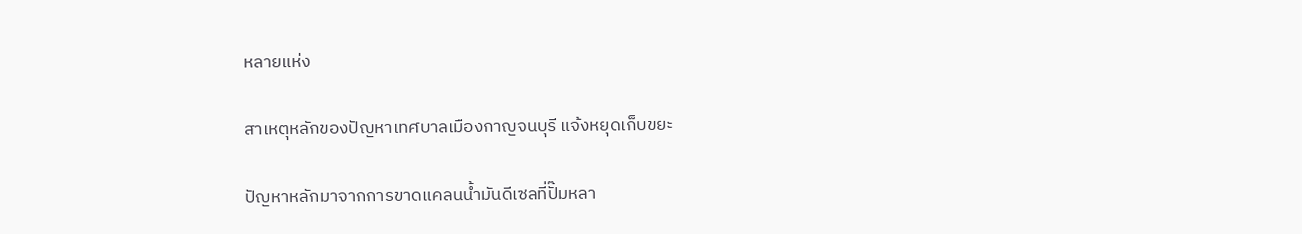หลายแห่ง

สาเหตุหลักของปัญหาเทศบาลเมืองกาญจนบุรี แจ้งหยุดเก็บขยะ

ปัญหาหลักมาจากการขาดแคลนน้ำมันดีเซลที่ปั๊มหลา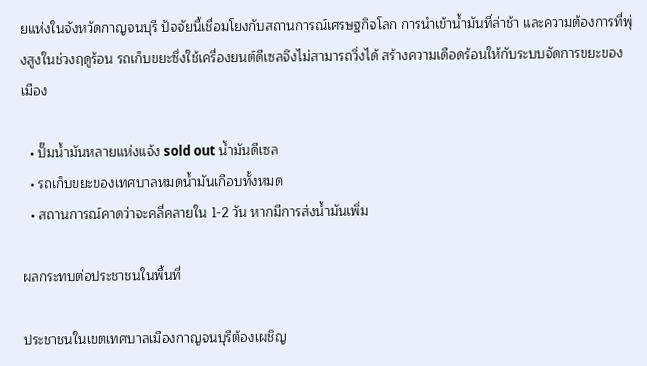ยแห่งในจังหวัดกาญจนบุรี ปัจจัยนี้เชื่อมโยงกับสถานการณ์เศรษฐกิจโลก การนำเข้าน้ำมันที่ล่าช้า และความต้องการที่พุ่งสูงในช่วงฤดูร้อน รถเก็บขยะซึ่งใช้เครื่องยนต์ดีเซลจึงไม่สามารถวิ่งได้ สร้างความเดือดร้อนให้กับระบบจัดการขยะของเมือง

  • ปั๊มน้ำมันหลายแห่งแจ้ง sold out น้ำมันดีเซล
  • รถเก็บขยะของเทศบาลหมดน้ำมันเกือบทั้งหมด
  • สถานการณ์คาดว่าจะคลี่คลายใน 1-2 วัน หากมีการส่งน้ำมันเพิ่ม

ผลกระทบต่อประชาชนในพื้นที่

ประชาชนในเขตเทศบาลเมืองกาญจนบุรีต้องเผชิญ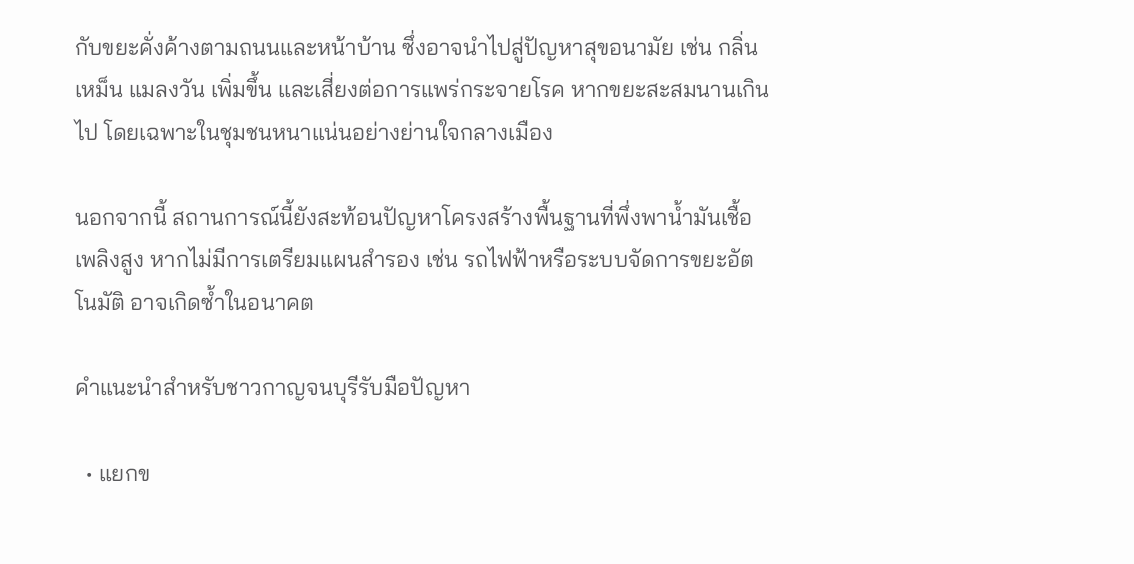กับขยะคั่งค้างตามถนนและหน้าบ้าน ซึ่งอาจนำไปสู่ปัญหาสุขอนามัย เช่น กลิ่นเหม็น แมลงวัน เพิ่มขึ้น และเสี่ยงต่อการแพร่กระจายโรค หากขยะสะสมนานเกินไป โดยเฉพาะในชุมชนหนาแน่นอย่างย่านใจกลางเมือง

นอกจากนี้ สถานการณ์นี้ยังสะท้อนปัญหาโครงสร้างพื้นฐานที่พึ่งพาน้ำมันเชื้อเพลิงสูง หากไม่มีการเตรียมแผนสำรอง เช่น รถไฟฟ้าหรือระบบจัดการขยะอัตโนมัติ อาจเกิดซ้ำในอนาคต

คำแนะนำสำหรับชาวกาญจนบุรีรับมือปัญหา

  • แยกข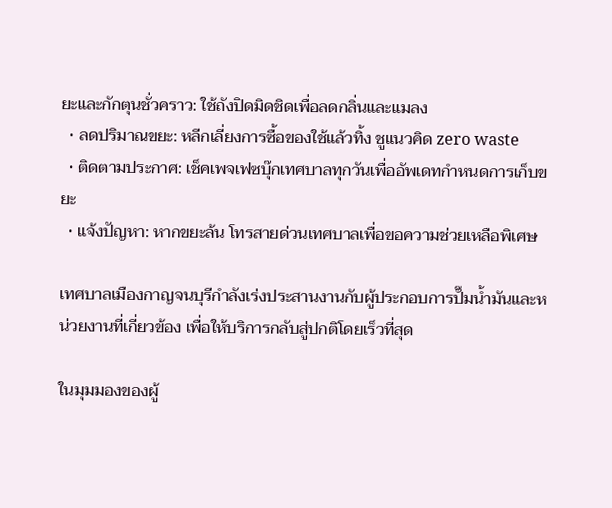ยะและกักตุนชั่วคราว: ใช้ถังปิดมิดชิดเพื่อลดกลิ่นและแมลง
  • ลดปริมาณขยะ: หลีกเลี่ยงการซื้อของใช้แล้วทิ้ง ชูแนวคิด zero waste
  • ติดตามประกาศ: เช็คเพจเฟซบุ๊กเทศบาลทุกวันเพื่ออัพเดทกำหนดการเก็บขยะ
  • แจ้งปัญหา: หากขยะล้น โทรสายด่วนเทศบาลเพื่อขอความช่วยเหลือพิเศษ

เทศบาลเมืองกาญจนบุรีกำลังเร่งประสานงานกับผู้ประกอบการปั๊มน้ำมันและหน่วยงานที่เกี่ยวข้อง เพื่อให้บริการกลับสู่ปกติโดยเร็วที่สุด

ในมุมมองของผู้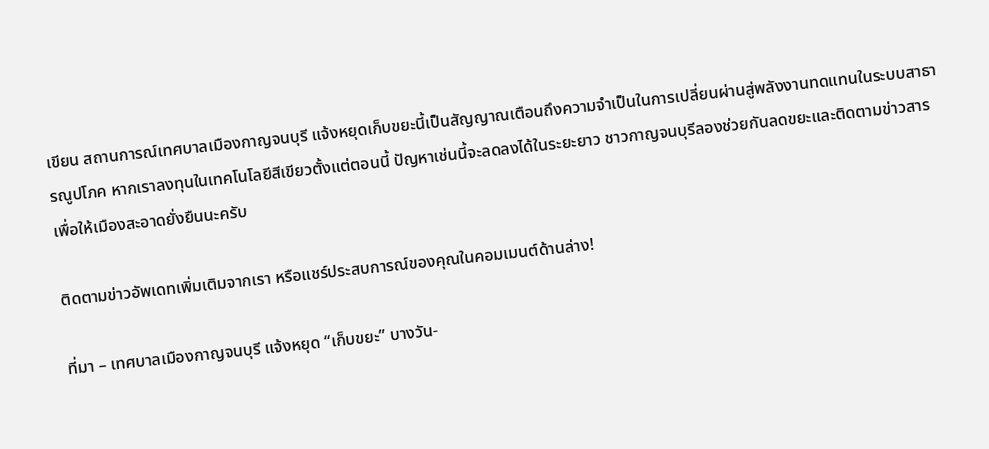เขียน สถานการณ์เทศบาลเมืองกาญจนบุรี แจ้งหยุดเก็บขยะนี้เป็นสัญญาณเตือนถึงความจำเป็นในการเปลี่ยนผ่านสู่พลังงานทดแทนในระบบสาธารณูปโภค หากเราลงทุนในเทคโนโลยีสีเขียวตั้งแต่ตอนนี้ ปัญหาเช่นนี้จะลดลงได้ในระยะยาว ชาวกาญจนบุรีลองช่วยกันลดขยะและติดตามข่าวสารเพื่อให้เมืองสะอาดยั่งยืนนะครับ

ติดตามข่าวอัพเดทเพิ่มเติมจากเรา หรือแชร์ประสบการณ์ของคุณในคอมเมนต์ด้านล่าง!

ที่มา – เทศบาลเมืองกาญจนบุรี แจ้งหยุด “เก็บขยะ” บางวัน-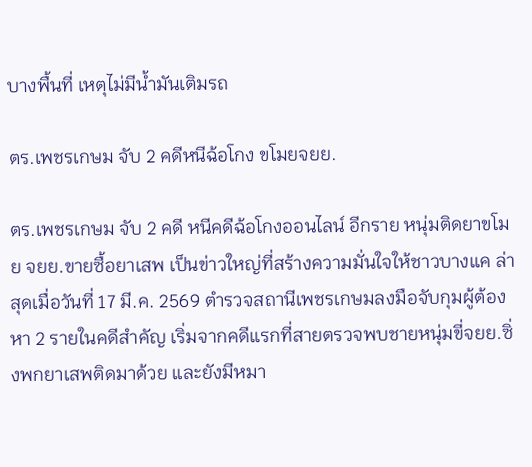บางพื้นที่ เหตุไม่มีน้ำมันเติมรถ

ตร.เพชรเกษม จับ 2 คดีหนีฉ้อโกง ขโมยจยย.

ตร.เพชรเกษม จับ 2 คดี หนีคดีฉ้อโกงออนไลน์ อีกราย หนุ่มติดยาขโมย จยย.ขายซื้อยาเสพ เป็นข่าวใหญ่ที่สร้างความมั่นใจให้ชาวบางแค ล่าสุดเมื่อวันที่ 17 มี.ค. 2569 ตำรวจสถานีเพชรเกษมลงมือจับกุมผู้ต้องหา 2 รายในคดีสำคัญ เริ่มจากคดีแรกที่สายตรวจพบชายหนุ่มขี่จยย.ซิ่งพกยาเสพติดมาด้วย และยังมีหมา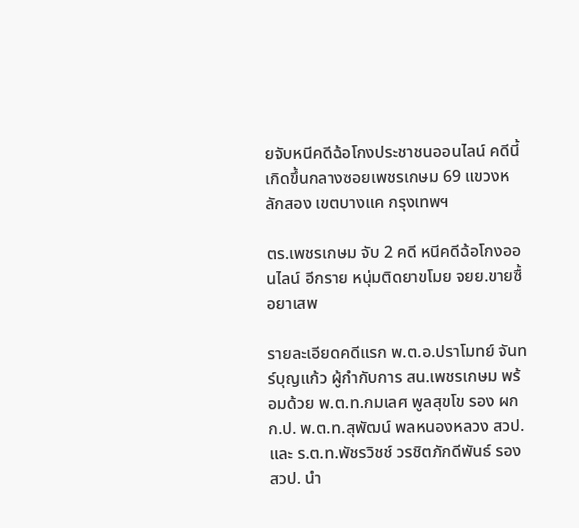ยจับหนีคดีฉ้อโกงประชาชนออนไลน์ คดีนี้เกิดขึ้นกลางซอยเพชรเกษม 69 แขวงหลักสอง เขตบางแค กรุงเทพฯ

ตร.เพชรเกษม จับ 2 คดี หนีคดีฉ้อโกงออนไลน์ อีกราย หนุ่มติดยาขโมย จยย.ขายซื้อยาเสพ

รายละเอียดคดีแรก พ.ต.อ.ปราโมทย์ จันทร์บุญแก้ว ผู้กำกับการ สน.เพชรเกษม พร้อมด้วย พ.ต.ท.กมเลศ พูลสุขโข รอง ผกก.ป. พ.ต.ท.สุพัฒน์ พลหนองหลวง สวป. และ ร.ต.ท.พัชรวิชช์ วรชิตภักดีพันธ์ รอง สวป. นำ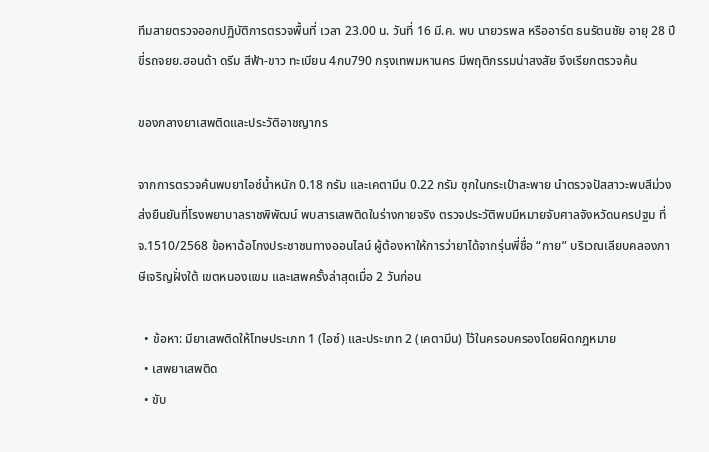ทีมสายตรวจออกปฏิบัติการตรวจพื้นที่ เวลา 23.00 น. วันที่ 16 มี.ค. พบ นายวรพล หรืออาร์ต ธนรัตนชัย อายุ 28 ปี ขี่รถจยย.ฮอนด้า ดรีม สีฟ้า-ขาว ทะเบียน 4กบ790 กรุงเทพมหานคร มีพฤติกรรมน่าสงสัย จึงเรียกตรวจค้น

ของกลางยาเสพติดและประวัติอาชญากร

จากการตรวจค้นพบยาไอซ์น้ำหนัก 0.18 กรัม และเคตามีน 0.22 กรัม ซุกในกระเป๋าสะพาย นำตรวจปัสสาวะพบสีม่วง ส่งยืนยันที่โรงพยาบาลราชพิพัฒน์ พบสารเสพติดในร่างกายจริง ตรวจประวัติพบมีหมายจับศาลจังหวัดนครปฐม ที่ จ.1510/2568 ข้อหาฉ้อโกงประชาชนทางออนไลน์ ผู้ต้องหาให้การว่ายาได้จากรุ่นพี่ชื่อ “กาย” บริเวณเลียบคลองภาษีเจริญฝั่งใต้ เขตหนองแขม และเสพครั้งล่าสุดเมื่อ 2 วันก่อน

  • ข้อหา: มียาเสพติดให้โทษประเภท 1 (ไอซ์) และประเภท 2 (เคตามีน) ไว้ในครอบครองโดยผิดกฎหมาย
  • เสพยาเสพติด
  • ขับ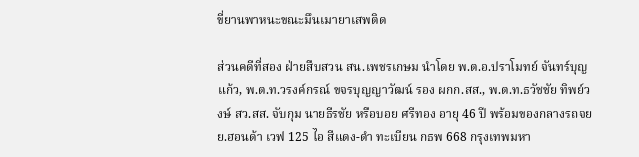ขี่ยานพาหนะขณะมึนเมายาเสพติด

ส่วนคดีที่สอง ฝ่ายสืบสวน สน.เพชรเกษม นำโดย พ.ต.อ.ปราโมทย์ จันทร์บุญแก้ว, พ.ต.ท.วรงค์กรณ์ ขจรบุญญาวัฒน์ รอง ผกก.สส., พ.ต.ท.ธวัชชัย ทิพย์วงษ์ สว.สส. จับกุม นายธีรชัย หรือบอย ศรีทอง อายุ 46 ปี พร้อมของกลางรถจยย.ฮอนด้า เวฟ 125 ไอ สีแดง-ดำ ทะเบียน กธพ 668 กรุงเทพมหา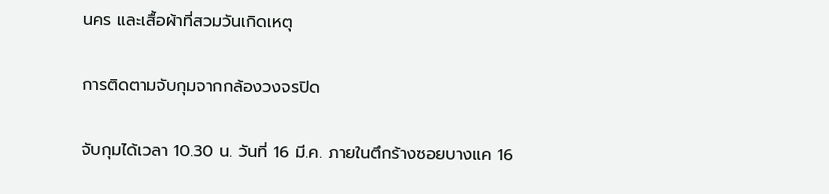นคร และเสื้อผ้าที่สวมวันเกิดเหตุ

การติดตามจับกุมจากกล้องวงจรปิด

จับกุมได้เวลา 10.30 น. วันที่ 16 มี.ค. ภายในตึกร้างซอยบางแค 16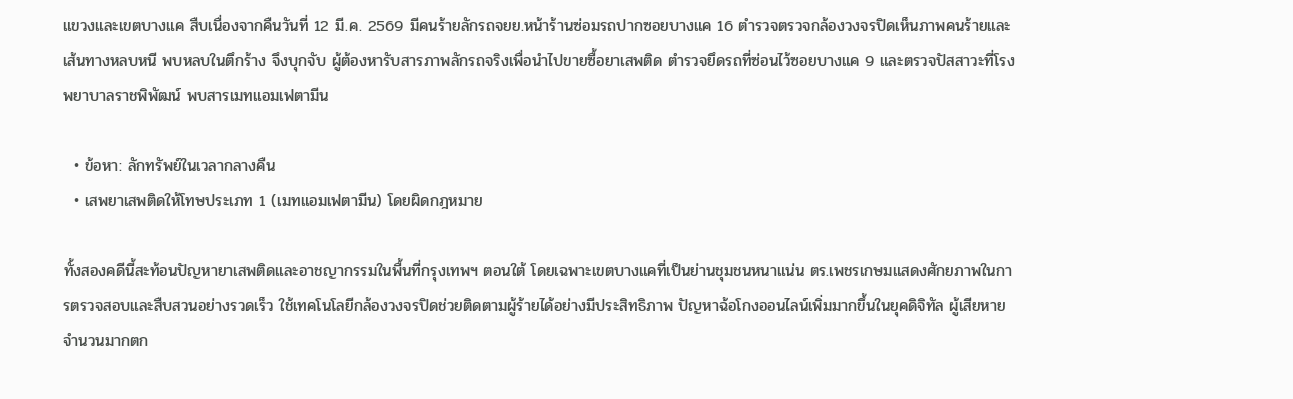แขวงและเขตบางแค สืบเนื่องจากคืนวันที่ 12 มี.ค. 2569 มีคนร้ายลักรถจยย.หน้าร้านซ่อมรถปากซอยบางแค 16 ตำรวจตรวจกล้องวงจรปิดเห็นภาพคนร้ายและเส้นทางหลบหนี พบหลบในตึกร้าง จึงบุกจับ ผู้ต้องหารับสารภาพลักรถจริงเพื่อนำไปขายซื้อยาเสพติด ตำรวจยึดรถที่ซ่อนไว้ซอยบางแค 9 และตรวจปัสสาวะที่โรงพยาบาลราชพิพัฒน์ พบสารเมทแอมเฟตามีน

  • ข้อหา: ลักทรัพย์ในเวลากลางคืน
  • เสพยาเสพติดให้โทษประเภท 1 (เมทแอมเฟตามีน) โดยผิดกฎหมาย

ทั้งสองคดีนี้สะท้อนปัญหายาเสพติดและอาชญากรรมในพื้นที่กรุงเทพฯ ตอนใต้ โดยเฉพาะเขตบางแคที่เป็นย่านชุมชนหนาแน่น ตร.เพชรเกษมแสดงศักยภาพในการตรวจสอบและสืบสวนอย่างรวดเร็ว ใช้เทคโนโลยีกล้องวงจรปิดช่วยติดตามผู้ร้ายได้อย่างมีประสิทธิภาพ ปัญหาฉ้อโกงออนไลน์เพิ่มมากขึ้นในยุคดิจิทัล ผู้เสียหายจำนวนมากตก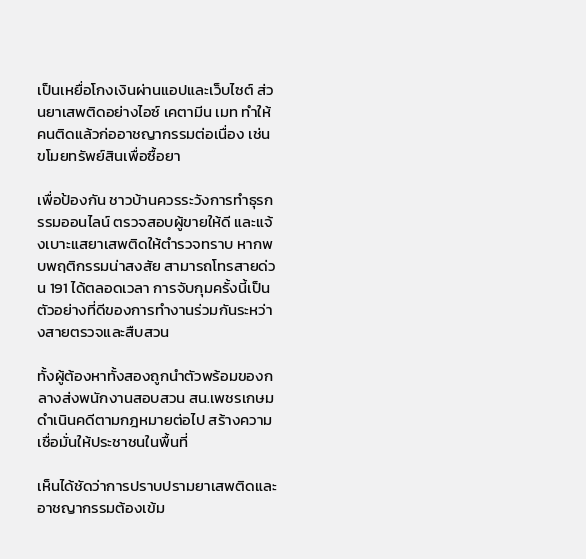เป็นเหยื่อโกงเงินผ่านแอปและเว็บไซต์ ส่วนยาเสพติดอย่างไอซ์ เคตามีน เมท ทำให้คนติดแล้วก่ออาชญากรรมต่อเนื่อง เช่น ขโมยทรัพย์สินเพื่อซื้อยา

เพื่อป้องกัน ชาวบ้านควรระวังการทำธุรกรรมออนไลน์ ตรวจสอบผู้ขายให้ดี และแจ้งเบาะแสยาเสพติดให้ตำรวจทราบ หากพบพฤติกรรมน่าสงสัย สามารถโทรสายด่วน 191 ได้ตลอดเวลา การจับกุมครั้งนี้เป็นตัวอย่างที่ดีของการทำงานร่วมกันระหว่างสายตรวจและสืบสวน

ทั้งผู้ต้องหาทั้งสองถูกนำตัวพร้อมของกลางส่งพนักงานสอบสวน สน.เพชรเกษม ดำเนินคดีตามกฎหมายต่อไป สร้างความเชื่อมั่นให้ประชาชนในพื้นที่

เห็นได้ชัดว่าการปราบปรามยาเสพติดและอาชญากรรมต้องเข้ม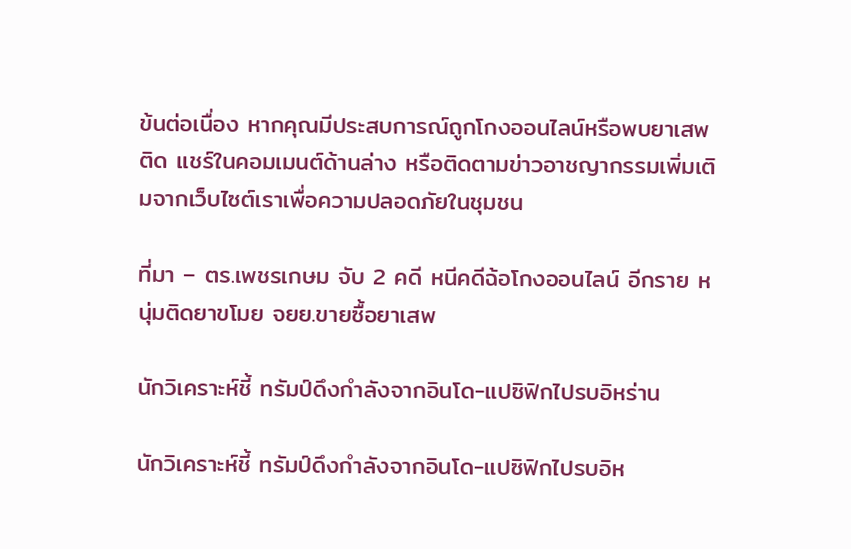ข้นต่อเนื่อง หากคุณมีประสบการณ์ถูกโกงออนไลน์หรือพบยาเสพติด แชร์ในคอมเมนต์ด้านล่าง หรือติดตามข่าวอาชญากรรมเพิ่มเติมจากเว็บไซต์เราเพื่อความปลอดภัยในชุมชน

ที่มา – ตร.เพชรเกษม จับ 2 คดี หนีคดีฉ้อโกงออนไลน์ อีกราย หนุ่มติดยาขโมย จยย.ขายซื้อยาเสพ

นักวิเคราะห์ชี้ ทรัมป์ดึงกำลังจากอินโด-แปซิฟิกไปรบอิหร่าน

นักวิเคราะห์ชี้ ทรัมป์ดึงกำลังจากอินโด-แปซิฟิกไปรบอิห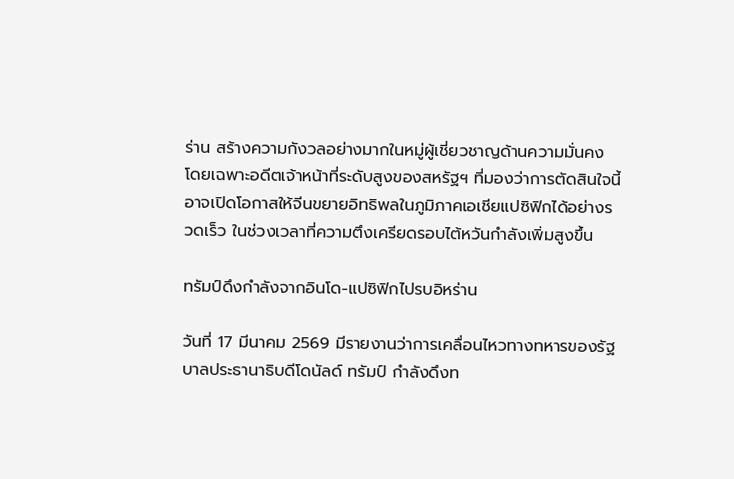ร่าน สร้างความกังวลอย่างมากในหมู่ผู้เชี่ยวชาญด้านความมั่นคง โดยเฉพาะอดีตเจ้าหน้าที่ระดับสูงของสหรัฐฯ ที่มองว่าการตัดสินใจนี้อาจเปิดโอกาสให้จีนขยายอิทธิพลในภูมิภาคเอเชียแปซิฟิกได้อย่างรวดเร็ว ในช่วงเวลาที่ความตึงเครียดรอบไต้หวันกำลังเพิ่มสูงขึ้น

ทรัมป์ดึงกำลังจากอินโด-แปซิฟิกไปรบอิหร่าน

วันที่ 17 มีนาคม 2569 มีรายงานว่าการเคลื่อนไหวทางทหารของรัฐบาลประธานาธิบดีโดนัลด์ ทรัมป์ กำลังดึงท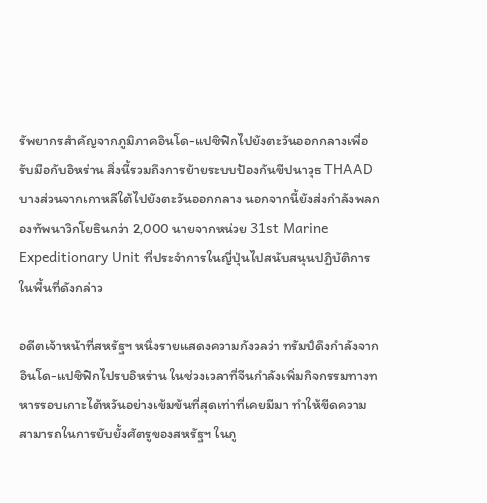รัพยากรสำคัญจากภูมิภาคอินโด-แปซิฟิกไปยังตะวันออกกลางเพื่อรับมือกับอิหร่าน สิ่งนี้รวมถึงการย้ายระบบป้องกันขีปนาวุธ THAAD บางส่วนจากเกาหลีใต้ไปยังตะวันออกกลาง นอกจากนี้ยังส่งกำลังพลกองทัพนาวิกโยธินกว่า 2,000 นายจากหน่วย 31st Marine Expeditionary Unit ที่ประจำการในญี่ปุ่นไปสนับสนุนปฏิบัติการในพื้นที่ดังกล่าว

อดีตเจ้าหน้าที่สหรัฐฯ หนึ่งรายแสดงความกังวลว่า ทรัมป์ดึงกำลังจากอินโด-แปซิฟิกไปรบอิหร่าน ในช่วงเวลาที่จีนกำลังเพิ่มกิจกรรมทางทหารรอบเกาะไต้หวันอย่างเข้มข้นที่สุดเท่าที่เคยมีมา ทำให้ขีดความสามารถในการยับยั้งศัตรูของสหรัฐฯ ในภู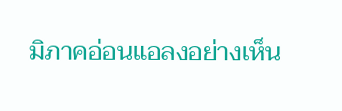มิภาคอ่อนแอลงอย่างเห็น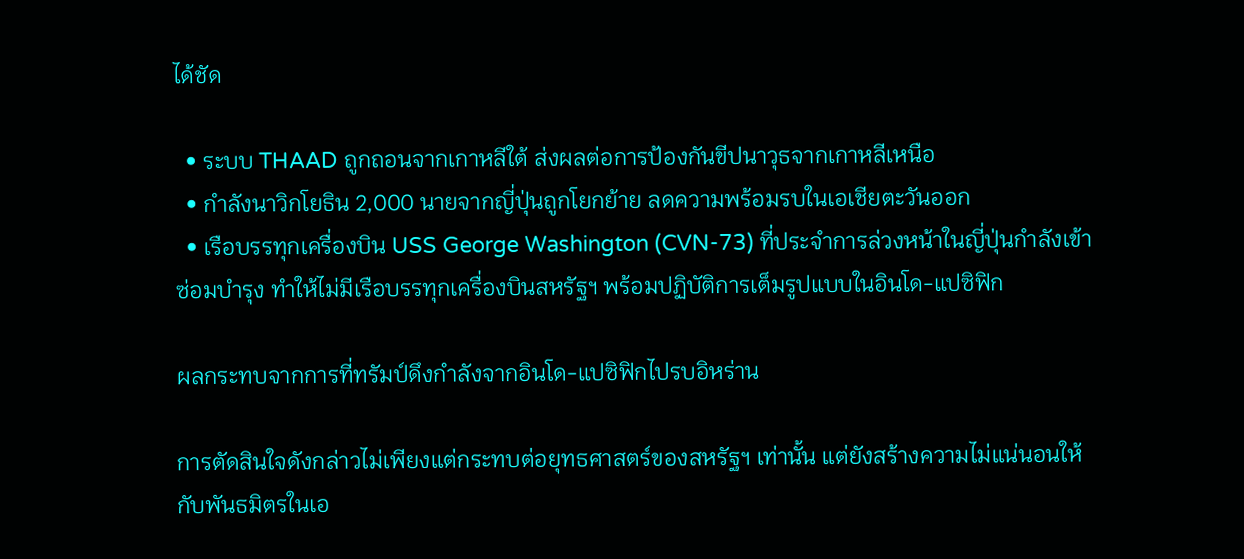ได้ชัด

  • ระบบ THAAD ถูกถอนจากเกาหลีใต้ ส่งผลต่อการป้องกันขีปนาวุธจากเกาหลีเหนือ
  • กำลังนาวิกโยธิน 2,000 นายจากญี่ปุ่นถูกโยกย้าย ลดความพร้อมรบในเอเชียตะวันออก
  • เรือบรรทุกเครื่องบิน USS George Washington (CVN-73) ที่ประจำการล่วงหน้าในญี่ปุ่นกำลังเข้าซ่อมบำรุง ทำให้ไม่มีเรือบรรทุกเครื่องบินสหรัฐฯ พร้อมปฏิบัติการเต็มรูปแบบในอินโด-แปซิฟิก

ผลกระทบจากการที่ทรัมป์ดึงกำลังจากอินโด-แปซิฟิกไปรบอิหร่าน

การตัดสินใจดังกล่าวไม่เพียงแต่กระทบต่อยุทธศาสตร์ของสหรัฐฯ เท่านั้น แต่ยังสร้างความไม่แน่นอนให้กับพันธมิตรในเอ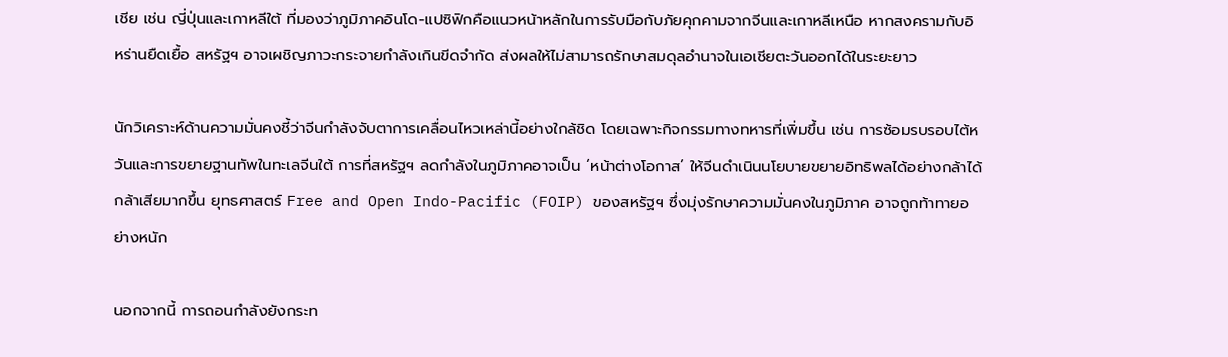เชีย เช่น ญี่ปุ่นและเกาหลีใต้ ที่มองว่าภูมิภาคอินโด-แปซิฟิกคือแนวหน้าหลักในการรับมือกับภัยคุกคามจากจีนและเกาหลีเหนือ หากสงครามกับอิหร่านยืดเยื้อ สหรัฐฯ อาจเผชิญภาวะกระจายกำลังเกินขีดจำกัด ส่งผลให้ไม่สามารถรักษาสมดุลอำนาจในเอเชียตะวันออกได้ในระยะยาว

นักวิเคราะห์ด้านความมั่นคงชี้ว่าจีนกำลังจับตาการเคลื่อนไหวเหล่านี้อย่างใกล้ชิด โดยเฉพาะกิจกรรมทางทหารที่เพิ่มขึ้น เช่น การซ้อมรบรอบไต้หวันและการขยายฐานทัพในทะเลจีนใต้ การที่สหรัฐฯ ลดกำลังในภูมิภาคอาจเป็น ‘หน้าต่างโอกาส’ ให้จีนดำเนินนโยบายขยายอิทธิพลได้อย่างกล้าได้กล้าเสียมากขึ้น ยุทธศาสตร์ Free and Open Indo-Pacific (FOIP) ของสหรัฐฯ ซึ่งมุ่งรักษาความมั่นคงในภูมิภาค อาจถูกท้าทายอย่างหนัก

นอกจากนี้ การถอนกำลังยังกระท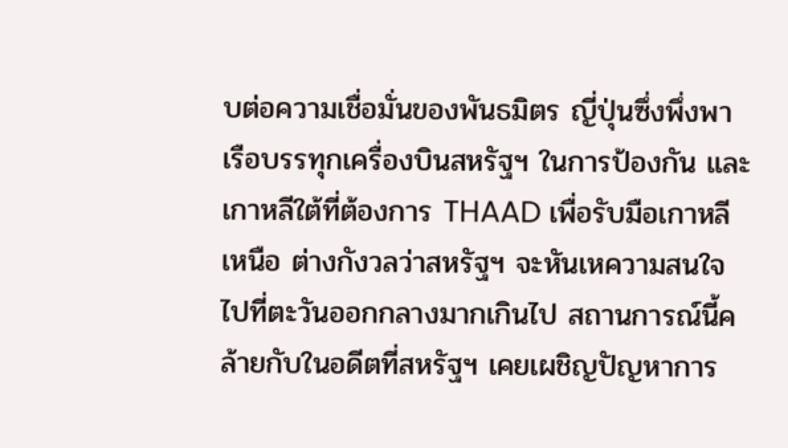บต่อความเชื่อมั่นของพันธมิตร ญี่ปุ่นซึ่งพึ่งพาเรือบรรทุกเครื่องบินสหรัฐฯ ในการป้องกัน และเกาหลีใต้ที่ต้องการ THAAD เพื่อรับมือเกาหลีเหนือ ต่างกังวลว่าสหรัฐฯ จะหันเหความสนใจไปที่ตะวันออกกลางมากเกินไป สถานการณ์นี้คล้ายกับในอดีตที่สหรัฐฯ เคยเผชิญปัญหาการ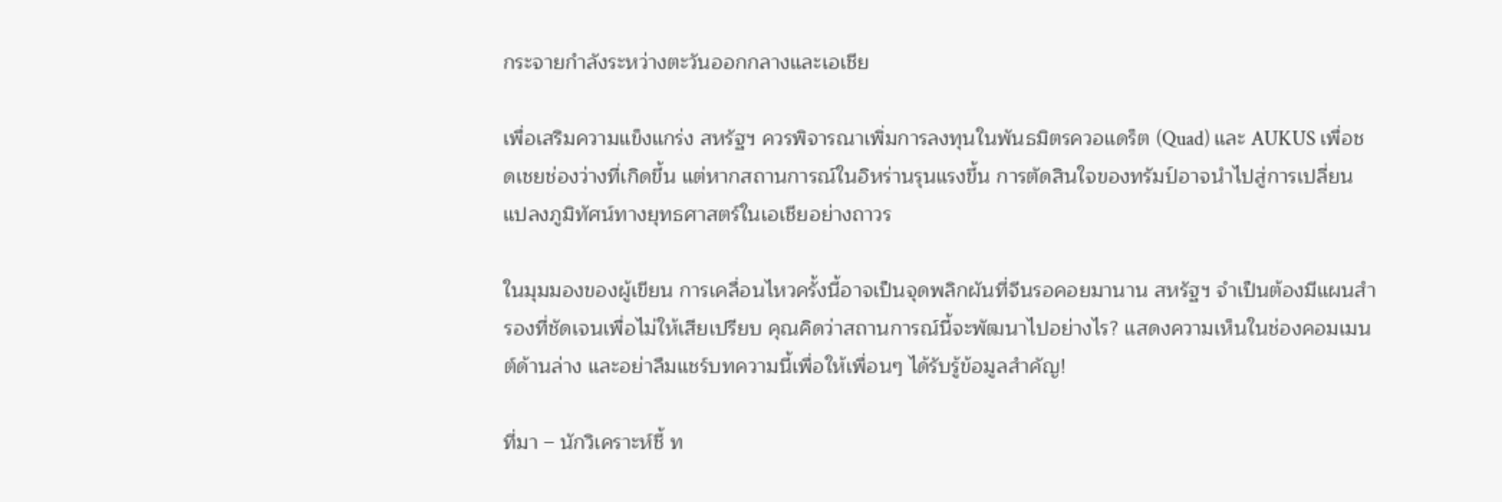กระจายกำลังระหว่างตะวันออกกลางและเอเชีย

เพื่อเสริมความแข็งแกร่ง สหรัฐฯ ควรพิจารณาเพิ่มการลงทุนในพันธมิตรควอแดร็ต (Quad) และ AUKUS เพื่อชดเชยช่องว่างที่เกิดขึ้น แต่หากสถานการณ์ในอิหร่านรุนแรงขึ้น การตัดสินใจของทรัมป์อาจนำไปสู่การเปลี่ยนแปลงภูมิทัศน์ทางยุทธศาสตร์ในเอเชียอย่างถาวร

ในมุมมองของผู้เขียน การเคลื่อนไหวครั้งนี้อาจเป็นจุดพลิกผันที่จีนรอคอยมานาน สหรัฐฯ จำเป็นต้องมีแผนสำรองที่ชัดเจนเพื่อไม่ให้เสียเปรียบ คุณคิดว่าสถานการณ์นี้จะพัฒนาไปอย่างไร? แสดงความเห็นในช่องคอมเมนต์ด้านล่าง และอย่าลืมแชร์บทความนี้เพื่อให้เพื่อนๆ ได้รับรู้ข้อมูลสำคัญ!

ที่มา – นักวิเคราะห์ชี้ ท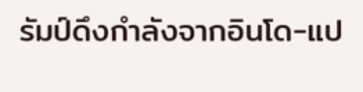รัมป์ดึงกำลังจากอินโด-แป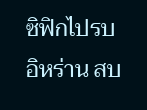ซิฟิกไปรบอิหร่าน สบ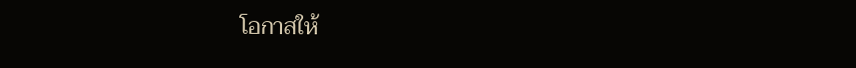โอกาสให้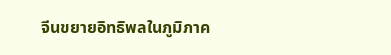จีนขยายอิทธิพลในภูมิภาค